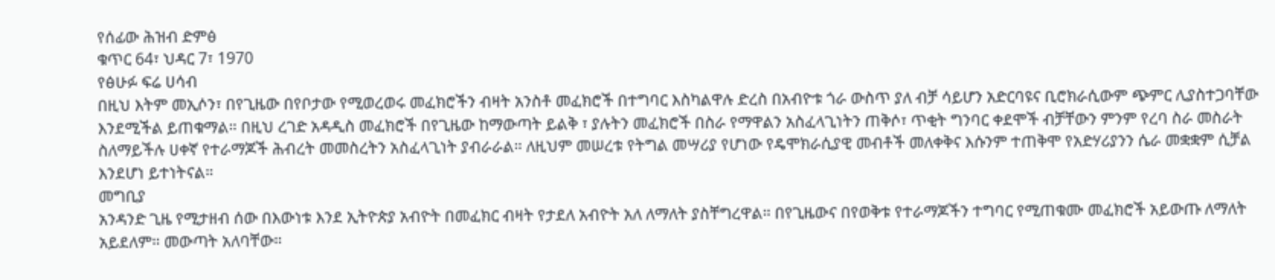የሰፊው ሕዝብ ድምፅ
ቁጥር 64፣ ህዳር 7፣ 1970
የፅሁፉ ፍሬ ሀሳብ
በዚህ እትም መኢሶን፣ በየጊዜው በየቦታው የሚወረወሩ መፈክሮችን ብዛት አንስቶ መፈክሮች በተግባር እስካልዋሉ ድረስ በአብዮቱ ጎራ ውስጥ ያለ ብቻ ሳይሆን አድርባዩና ቢሮክራሲውም ጭምር ሊያስተጋባቸው እንደሚችል ይጠቁማል። በዚህ ረገድ አዳዲስ መፈክሮች በየጊዜው ከማውጣት ይልቅ ፣ ያሉትን መፈክሮች በስራ የማዋልን አስፈላጊነትን ጠቅሶ፣ ጥቂት ግንባር ቀደሞች ብቻቸውን ምንም የረባ ስራ መስራት ስለማይችሉ ሀቀኛ የተራማጆች ሕብረት መመስረትን አስፈላጊነት ያብራራል። ለዚህም መሠረቱ የትግል መሣሪያ የሆነው የዴሞክራሲያዊ መብቶች መለቀቅና እሱንም ተጠቅሞ የአድሃሪያንን ሴራ መቋቋም ሲቻል እንደሆነ ይተነትናል።
መግቢያ
አንዳንድ ጊዜ የሚታዘብ ሰው በእውነቱ እንደ ኢትዮጵያ አብዮት በመፈክር ብዛት የታደለ አብዮት አለ ለማለት ያስቸግረዋል። በየጊዜውና በየወቅቱ የተራማጆችን ተግባር የሚጠቁሙ መፈክሮች አይውጡ ለማለት አይደለም። መውጣት አለባቸው።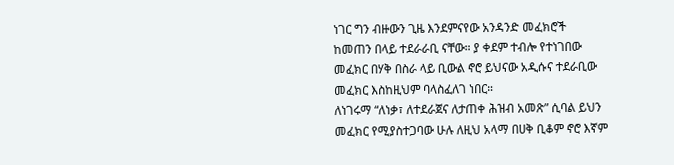ነገር ግን ብዙውን ጊዜ እንደምናየው አንዳንድ መፈክሮች ከመጠን በላይ ተደራራቢ ናቸው። ያ ቀደም ተብሎ የተነገበው መፈክር በሃቅ በስራ ላይ ቢውል ኖሮ ይህናው አዲሱና ተደራቢው መፈክር እስከዚህም ባላስፈለገ ነበር።
ለነገሩማ “ለነቃ፣ ለተደራጀና ለታጠቀ ሕዝብ አመጽ” ሲባል ይህን መፈክር የሚያስተጋባው ሁሉ ለዚህ አላማ በሀቅ ቢቆም ኖሮ እኛም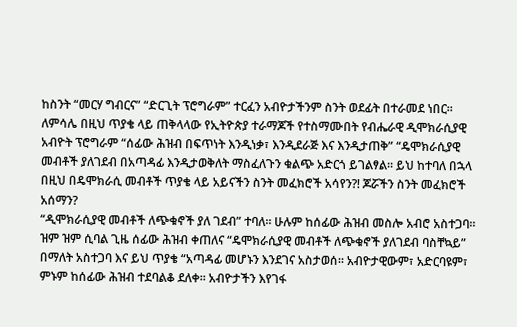ከስንት “መርሃ ግብርና” “ድርጊት ፕሮግራም” ተርፈን አብዮታችንም ስንት ወደፊት በተራመደ ነበር። ለምሳሌ በዚህ ጥያቄ ላይ ጠቅላላው የኢትዮጵያ ተራማጆች የተስማሙበት የብሔራዊ ዲሞክራሲያዊ አብዮት ፕሮግራም “ሰፊው ሕዝብ በፍጥነት እንዲነቃ፣ እንዲደራጅ እና እንዲታጠቅ” “ዴሞክራሲያዊ መብቶች ያለገደብ በአጣዳፊ እንዲታወቅለት ማስፈለጉን ቁልጭ አድርጎ ይገልፃል። ይህ ከተባለ በኋላ በዚህ በዴሞክራሲ መብቶች ጥያቄ ላይ አይናችን ስንት መፈክሮች አሳየን?! ጆሯችን ስንት መፈክሮች አሰማን?
“ዲሞክራሲያዊ መብቶች ለጭቁኖች ያለ ገደብ” ተባለ። ሁሉም ከሰፊው ሕዝብ መስሎ አብሮ አስተጋባ። ዝም ዝም ሲባል ጊዜ ሰፊው ሕዝብ ቀጠለና “ዴሞክራሲያዊ መብቶች ለጭቁኖች ያለገደብ ባስቸኳይ” በማለት አስተጋባ እና ይህ ጥያቄ “አጣዳፊ መሆኑን እንደገና አስታወሰ። አብዮታዊውም፣ አድርባዩም፣ ምኑም ከሰፊው ሕዝብ ተደባልቆ ደለቀ። አብዮታችን እየገፋ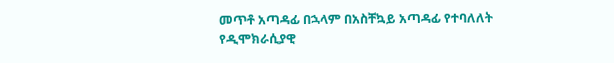መጥቶ አጣዳፊ በኋላም በአስቸኳይ አጣዳፊ የተባለለት የዲሞክራሲያዊ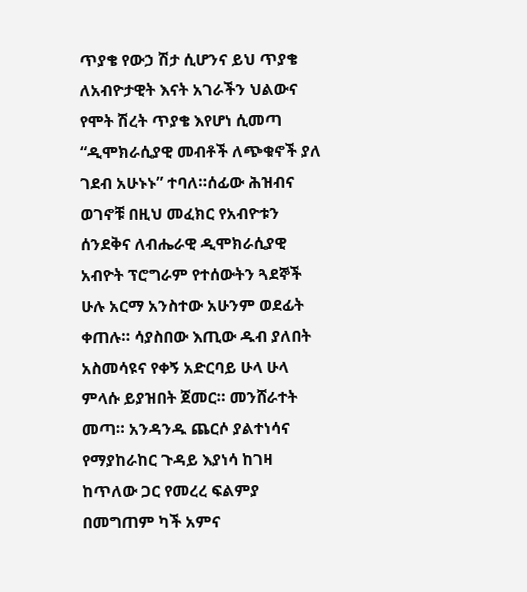ጥያቄ የውኃ ሽታ ሲሆንና ይህ ጥያቄ ለአብዮታዊት እናት አገራችን ህልውና የሞት ሽረት ጥያቄ እየሆነ ሲመጣ “ዲሞክራሲያዊ መብቶች ለጭቁኖች ያለ ገደብ አሁኑኑ” ተባለ።ሰፊው ሕዝብና ወገኖቹ በዚህ መፈክር የአብዮቱን ሰንደቅና ለብሔራዊ ዲሞክራሲያዊ አብዮት ፕሮግራም የተሰውትን ጓደኞች ሁሉ አርማ አንስተው አሁንም ወደፊት ቀጠሉ። ሳያስበው እጢው ዱብ ያለበት አስመሳዩና የቀኝ አድርባይ ሁላ ሁላ ምላሱ ይያዝበት ጀመር። መንሸራተት መጣ። አንዳንዱ ጨርሶ ያልተነሳና የማያከራከር ጉዳይ እያነሳ ከገዛ ከጥለው ጋር የመረረ ፍልምያ በመግጠም ካች አምና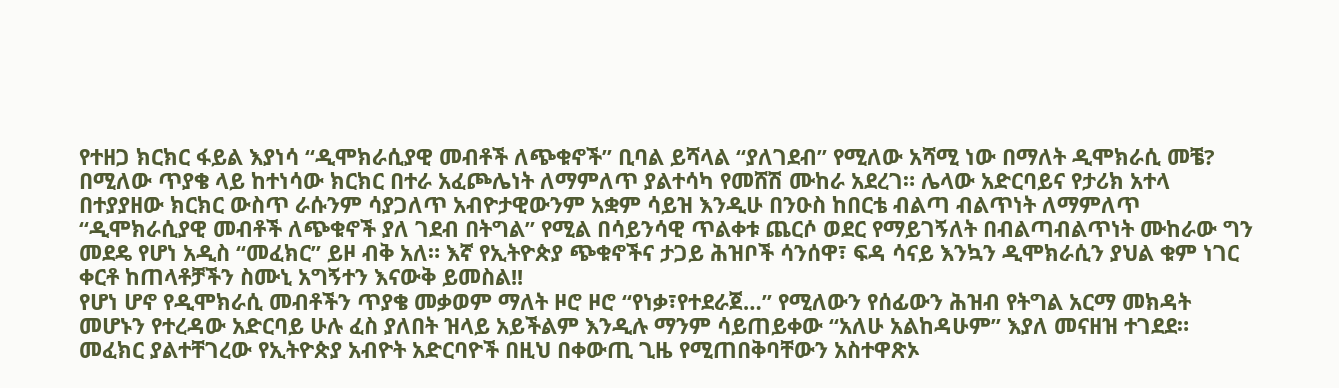የተዘጋ ክርክር ፋይል እያነሳ “ዲሞክራሲያዊ መብቶች ለጭቁኖች” ቢባል ይሻላል “ያለገደብ” የሚለው አሻሚ ነው በማለት ዲሞክራሲ መቼ? በሚለው ጥያቄ ላይ ከተነሳው ክርክር በተራ አፈጮሌነት ለማምለጥ ያልተሳካ የመሸሽ ሙከራ አደረገ። ሌላው አድርባይና የታሪክ አተላ በተያያዘው ክርክር ውስጥ ራሱንም ሳያጋለጥ አብዮታዊውንም አቋም ሳይዝ እንዲሁ በንዑስ ከበርቴ ብልጣ ብልጥነት ለማምለጥ “ዲሞክራሲያዊ መብቶች ለጭቁኖች ያለ ገደብ በትግል” የሚል በሳይንሳዊ ጥልቀቱ ጨርሶ ወደር የማይገኝለት በብልጣብልጥነት ሙከራው ግን መደዴ የሆነ አዲስ “መፈክር” ይዞ ብቅ አለ። እኛ የኢትዮጵያ ጭቁኖችና ታጋይ ሕዝቦች ሳንሰዋ፣ ፍዳ ሳናይ እንኳን ዲሞክራሲን ያህል ቁም ነገር ቀርቶ ከጠላቶቻችን ስሙኒ አግኝተን እናውቅ ይመስል!!
የሆነ ሆኖ የዲሞክራሲ መብቶችን ጥያቄ መቃወም ማለት ዞሮ ዞሮ “የነቃ፣የተደራጀ…” የሚለውን የሰፊውን ሕዝብ የትግል አርማ መክዳት መሆኑን የተረዳው አድርባይ ሁሉ ፈስ ያለበት ዝላይ አይችልም እንዲሉ ማንም ሳይጠይቀው “አለሁ አልከዳሁም” እያለ መናዘዝ ተገደደ። መፈክር ያልተቸገረው የኢትዮጵያ አብዮት አድርባዮች በዚህ በቀውጢ ጊዜ የሚጠበቅባቸውን አስተዋጽኦ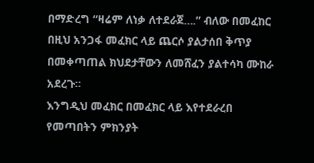በማድረግ “ዛሬም ለነቃ ለተደራጀ….” ብለው በመፈከር በዚህ አንጋፋ መፈክር ላይ ጨርሶ ያልታሰበ ቅጥያ በመቀጣጠል ክህደታቸውን ለመሸፈን ያልተሳካ ሙከራ አደረጉ።
እንግዲህ መፈክር በመፈክር ላይ እየተደራረበ የመጣበትን ምክንያት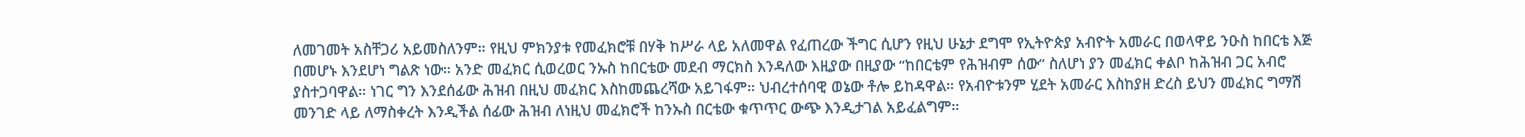ለመገመት አስቸጋሪ አይመስለንም። የዚህ ምክንያቱ የመፈክሮቹ በሃቅ ከሥራ ላይ አለመዋል የፈጠረው ችግር ሲሆን የዚህ ሁኔታ ደግሞ የኢትዮጵያ አብዮት አመራር በወላዋይ ንዑስ ከበርቴ እጅ በመሆኑ እንደሆነ ግልጽ ነው። አንድ መፈክር ሲወረወር ንኡስ ከበርቴው መደብ ማርክስ እንዳለው እዚያው በዚያው “ከበርቴም የሕዝብም ሰው” ስለሆነ ያን መፈክር ቀልቦ ከሕዝብ ጋር አብሮ ያስተጋባዋል። ነገር ግን እንደሰፊው ሕዝብ በዚህ መፈክር እስከመጨረሻው አይገፋም። ህብረተሰባዊ ወኔው ቶሎ ይከዳዋል። የአብዮቱንም ሂደት አመራር እስከያዘ ድረስ ይህን መፈክር ግማሽ መንገድ ላይ ለማስቀረት እንዲችል ሰፊው ሕዝብ ለነዚህ መፈክሮች ከንኡስ በርቴው ቁጥጥር ውጭ እንዲታገል አይፈልግም።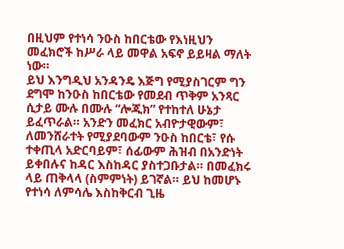በዚህም የተነሳ ንዑስ ከበርቴው የእነዚህን መፈክሮች ከሥራ ላይ መዋል አፍኖ ይይዛል ማለት ነው።
ይህ እንግዲህ አንዳንዴ እጅግ የሚያስገርም ግን ደግሞ ከንዑስ ከበርቴው የመደብ ጥቅም አንጻር ሲታይ ሙሉ በሙሉ “ሎጂክ” የተከተለ ሁኔታ ይፈጥራል። አንድን መፈክር አብዮታዊውም፣ ለመንሸራተት የሚያደባውም ንዑስ ከበርቴ፣ የሱ ተቀጢላ አድርባይም፣ ሰፊውም ሕዝብ በአንድነት ይቀበሉና ከዳር እስከዳር ያስተጋቡታል። በመፈክሩ ላይ ጠቅላላ (ስምምነት) ይገኛል። ይህ ከመሆኑ የተነሳ ለምሳሌ እስከቅርብ ጊዜ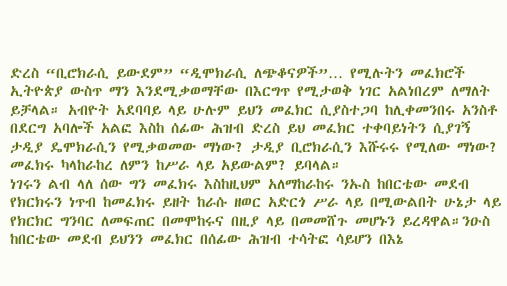ድረስ “ቢሮክራሲ ይውደም” “ዲሞክራሲ ለጭቆናዎች”… የሚሉትን መፈክሮች ኢትዮጵያ ውስጥ ማን እንደሚቃወማቸው በእርግጥ የሚታወቅ ነገር አልነበረም ለማለት ይቻላል። አብዮት አደባባይ ላይ ሁሉም ይህን መፈክር ሲያስተጋባ ከሊቀመንበሩ አንስቶ በደርግ አባሎች አልፎ እስከ ሰፊው ሕዝብ ድረስ ይህ መፈክር ተቀባይነትን ሲያገኝ ታዲያ ዴሞክራሲን የሚቃወመው ማነው? ታዲያ ቢሮክራሲን እሹሩሩ የሚለው ማነው? መፈክሩ ካላከራከረ ለምን ከሥራ ላይ አይውልም? ይባላል።
ነገሩን ልብ ላለ ሰው ግን መፈክሩ እስከዚህም አለማከራከሩ ንኡስ ከበርቴው መደብ የክርክሩን ነጥብ ከመፈክሩ ይዘት ከራሱ ዘወር አድርጎ ሥራ ላይ በሚውልበት ሁኔታ ላይ የክርክር ግንባር ለመፍጠር በመሞከሩና በዚያ ላይ በመመሸጉ መሆኑን ይረዳዋል።ንዑስ ከበርቴው መደብ ይህንን መፈክር በሰፊው ሕዝብ ተሳትፎ ሳይሆን በእኔ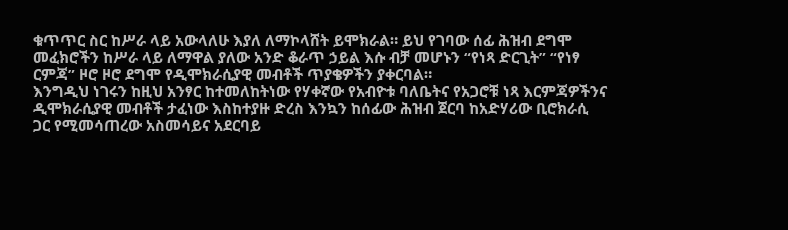ቁጥጥር ስር ከሥራ ላይ አውላለሁ እያለ ለማኮላሸት ይሞክራል። ይህ የገባው ሰፊ ሕዝብ ደግሞ መፈክሮችን ከሥራ ላይ ለማዋል ያለው አንድ ቆራጥ ኃይል እሱ ብቻ መሆኑን “የነጻ ድርጊት” “የነፃ ርምጃ” ዞሮ ዞሮ ደግሞ የዲሞክራሲያዊ መብቶች ጥያቄዎችን ያቀርባል።
እንግዲህ ነገሩን ከዚህ አንፃር ከተመለከትነው የሃቀኛው የአብዮቱ ባለቤትና የአጋሮቹ ነጻ እርምጃዎችንና ዲሞክራሲያዊ መብቶች ታፈነው እስከተያዙ ድረስ እንኳን ከሰፊው ሕዝብ ጀርባ ከአድሃሪው ቢሮክራሲ ጋር የሚመሳጠረው አስመሳይና አደርባይ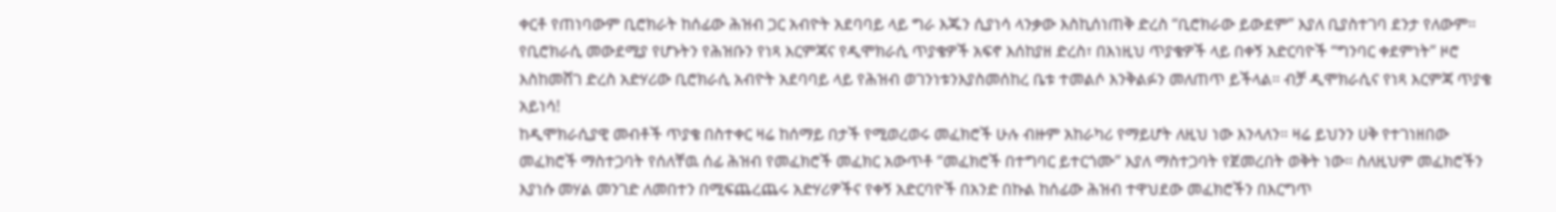ቀርቶ የጠነባውም ቢሮክራት ከሰፊው ሕዝብ ጋር አብዮት አደባባይ ላይ ግራ እጁን ሲያነሳ ላንቃው እስኪሰነጠቅ ድረስ “ቢሮክራው ይውደም” እያለ ቢያስተገባ ደንታ የለውም። የቢሮክራሲ መውደሚያ የሆኑትን የሕዝቡን የነጻ እርምጃና የዲሞክራሲ ጥያቄዎች አፍኖ እሰከያዘ ድረስ፣ በእነዚህ ጥያቄዎች ላይ በቀኝ አድርባዮች “ግንባር ቀደምነት” ዞሮ እስከመሸገ ድረስ አድሃሪው ቢሮክራሲ አብዮት አደባባይ ላይ የሕዝብ ወገንነቱንእያስመሰከረ ቤቱ ተመልሶ እንቅልፉን መለጠጥ ይችላል። ብቻ ዲሞክራሲና የነጻ እርምጃ ጥያቄ አይነሳ!
ከዲሞክራሲያዊ መብቶች ጥያቄ በስተቀር ዛሬ ከሰማይ በታች የሚወረወሩ መፈክሮች ሁሉ ብዙም አከራካሪ የማይሆት ለዚህ ነው እንላለን። ዛሬ ይህንን ሀቅ የተገነዘበው መፈክሮች ማስተጋባት የሰለቸዉ ሰፊ ሕዝብ የመፈክሮች መፈክር አውጥቶ “መፈክሮች በተግባር ይተርጎሙ” እያለ ማስተጋባት የጀመረበት ወቅት ነው። ስለዚህም መፈክሮችን እያነሱ መሃል መንገድ ለመበተን በሚፍጨረጨሩ አድሃሪዎችና የቀኝ አድርባዮች በአንድ በኩል ከሰፊው ሕዝብ ተዋህደው መፈክሮችን በእርግጥ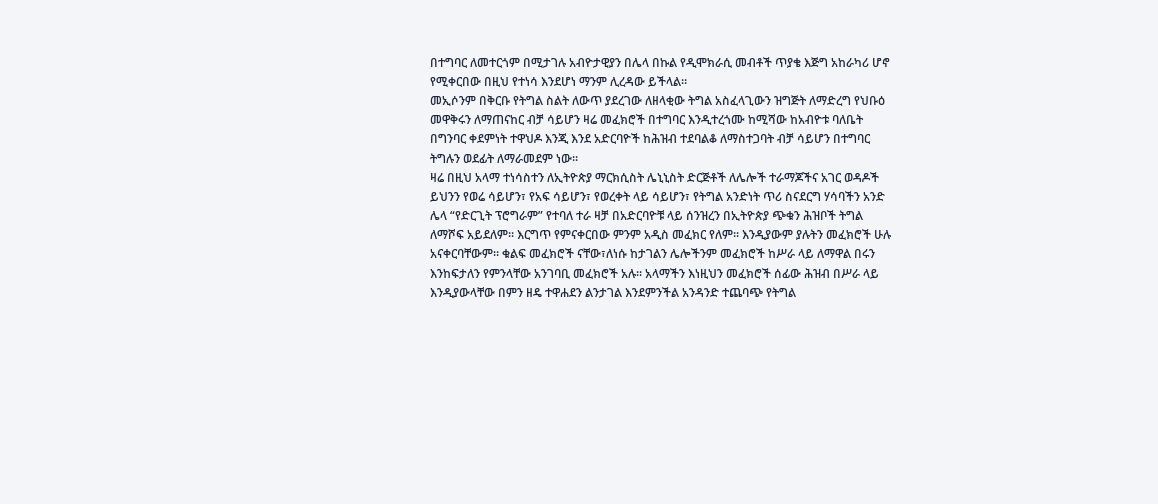በተግባር ለመተርጎም በሚታገሉ አብዮታዊያን በሌላ በኩል የዲሞክራሲ መብቶች ጥያቄ እጅግ አከራካሪ ሆኖ የሚቀርበው በዚህ የተነሳ እንደሆነ ማንም ሊረዳው ይችላል።
መኢሶንም በቅርቡ የትግል ስልት ለውጥ ያደረገው ለዘላቂው ትግል አስፈላጊውን ዝግጅት ለማድረግ የህቡዕ መዋቅሩን ለማጠናከር ብቻ ሳይሆን ዛሬ መፈክሮች በተግባር እንዲተረጎሙ ከሚሻው ከአብዮቱ ባለቤት በግንባር ቀደምነት ተዋህዶ እንጂ እንደ አድርባዮች ከሕዝብ ተደባልቆ ለማስተጋባት ብቻ ሳይሆን በተግባር ትግሉን ወደፊት ለማራመደም ነው።
ዛሬ በዚህ አላማ ተነሳስተን ለኢትዮጵያ ማርክሲስት ሌኒኒስት ድርጅቶች ለሌሎች ተራማጆችና አገር ወዳዶች ይህንን የወሬ ሳይሆን፣ የአፍ ሳይሆን፣ የወረቀት ላይ ሳይሆን፣ የትግል አንድነት ጥሪ ስናደርግ ሃሳባችን አንድ ሌላ “የድርጊት ፕሮግራም” የተባለ ተራ ዛቻ በአድርባዮቹ ላይ ሰንዝረን በኢትዮጵያ ጭቁን ሕዝቦች ትግል ለማሾፍ አይደለም። እርግጥ የምናቀርበው ምንም አዲስ መፈክር የለም። እንዲያውም ያሉትን መፈክሮች ሁሉ አናቀርባቸውም። ቁልፍ መፈክሮች ናቸው፣ለነሱ ከታገልን ሌሎችንም መፈክሮች ከሥራ ላይ ለማዋል በሩን እንከፍታለን የምንላቸው አንገባቢ መፈክሮች አሉ። አላማችን እነዚህን መፈክሮች ሰፊው ሕዝብ በሥራ ላይ እንዲያውላቸው በምን ዘዴ ተዋሐደን ልንታገል እንደምንችል አንዳንድ ተጨባጭ የትግል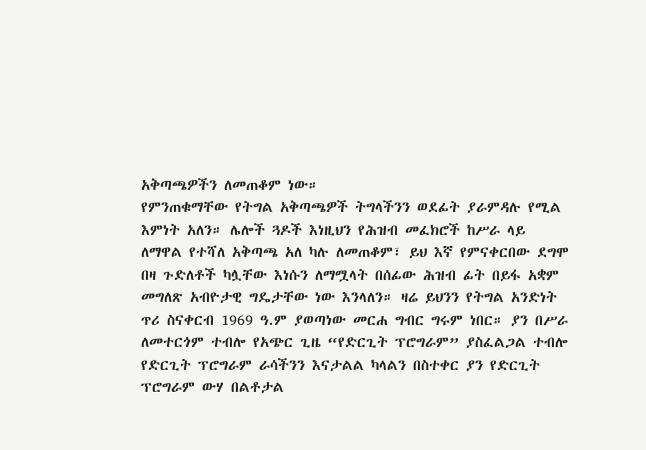አቅጣጫዎችን ለመጠቆም ነው።
የምንጠቁማቸው የትግል አቅጣጫዎች ትግላችንን ወደፊት ያራምዳሉ የሚል እምነት አለን። ሌሎች ጓዶች እነዚህን የሕዝብ መፈክሮች ከሥራ ላይ ለማዋል የተሻለ አቅጣጫ አለ ካሉ ለመጠቆም፣ ይህ እኛ የምናቀርበው ደግሞ በዛ ጉድለቶች ካሏቸው እነሱን ለማሟላት በሰፊው ሕዝብ ፊት በይፋ አቋም መግለጽ አብዮታዊ ግዴታቸው ነው እንላለን። ዛሬ ይህንን የትግል አንድነት ጥሪ ስናቀርብ 1969 ዓ.ም ያወጣነው መርሐ ግብር ግሩም ነበር። ያን በሥራ ለመተርጎም ተብሎ የአጭር ጊዜ “የድርጊት ፕሮግራም” ያስፈልጋል ተብሎ የድርጊት ፕሮግራም ራሳችንን እናታልል ካላልን በስተቀር ያን የድርጊት ፕሮግራም ውሃ በልቶታል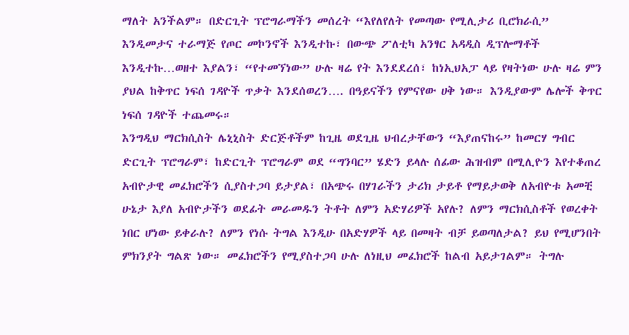ማለት አንችልም። በድርጊት ፕሮግራማችን መሰረት “እየለየለት የመጣው የሚሊታሪ ቢሮክራሲ” እንዲመታና ተራማጅ የጦር መኮንኖች እንዲተኩ፣ በውጭ ፖለቲካ አንፃር አዳዲስ ዲፕሎማቶች እንዲተኩ…ወዘተ እያልን፣ “የተመኘነው” ሁሉ ዛሬ የት እንደደረሰ፣ ከነኢህአፓ ላይ የዛትነው ሁሉ ዛሬ ምን ያህል ከቅጥር ነፍሰ ገዳዮች ጥቃት እንደሰወረን…. በዓይናችን የምናየው ሀቅ ነው። እንዲያውም ሌሎች ቅጥር ነፍሰ ገዳዮች ተጨመሩ።
እንግዲህ ማርክሲስት ሌኒኒስት ድርጅቶችም ከጊዜ ወደጊዜ ህብረታቸውን “እያጠናከሩ” ከመርሃ ግብር ድርጊት ፕሮግራም፣ ከድርጊት ፕሮግራም ወደ “ግንባር” ሄድን ይላሉ ሰፊው ሕዝብም በሚሊዮን እየተቆጠረ አብዮታዊ መፈክሮችን ሲያስተጋባ ይታያል፣ በአጭሩ በሃገራችን ታሪክ ታይቶ የማይታወቅ ለአብዮቱ አመቺ ሁኔታ እያለ አብዮታችን ወደፊት መራመዱን ትቶት ለምን አድሃሪዎች አየሉ? ለምን ማርክሲስቶች የወረቀት ነበር ሆነው ይቀራሉ? ለምን የነሱ ትግል እንዲሁ በአድሃዎች ላይ በመዛት ብቻ ይወጣለታል? ይህ የሚሆንበት ምክንያት ግልጽ ነው። መፈክሮችን የሚያስተጋባ ሁሉ ለነዚህ መፈክሮች ከልብ አይታገልም። ትግሉ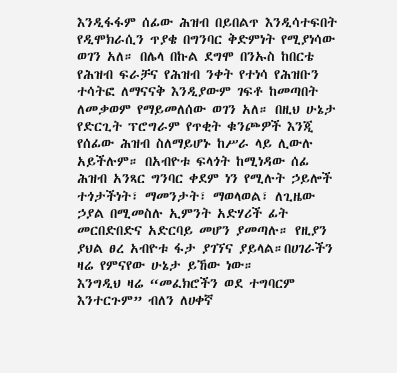እንዲፋፋም ሰፊው ሕዝብ በይበልጥ እንዲሳተፍበት የዲሞክራሲን ጥያቄ በግንባር ቅድምነት የሚያነሳው ወገን አለ። በሌላ በኩል ደግሞ በንኡስ ከበርቴ የሕዝብ ፍራቻና የሕዝብ ንቀት የተነሳ የሕዝቡን ተሳትፎ ለማናናቅ እንዲያውም ገፍቶ ከመጣበት ለመቃወም የማይመለሰው ወገን አለ። በዚህ ሁኔታ የድርጊት ፕሮግራም የጥቂት ቁንጮዎች እንጂ የሰፊው ሕዝብ ስለማይሆኑ ከሥራ ላይ ሊውሉ አይችሉም። በአብዮቱ ፍላጎት ከሚነዳው ሰፊ ሕዝብ አንጻር ግንባር ቀደም ነን የሚሉት ኃይሎች ተጎታችነት፣ ማመንታት፣ ማወላወል፣ ለጊዜው ኃያል በሚመስሉ ኢምንት አድሃሪች ፊት መርበድበድና አድርባይ መሆን ያመጣሉ። የዚያን ያህል ፀረ አብዮቱ ፋታ ያገኘና ያይላል።በሀገራችን ዛሬ የምናየው ሁኔታ ይኸው ነው።
እንግዲህ ዛሬ “መፈክሮችን ወደ ተግባርም እንተርጉም” ብለን ለሀቀኛ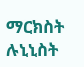ማርክስት ሉኒኒስት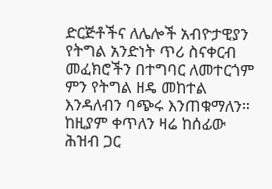ድርጅቶችና ለሌሎች አብዮታዊያን የትግል አንድነት ጥሪ ስናቀርብ መፈክሮችን በተግባር ለመተርጎም ምን የትግል ዘዴ መከተል እንዳለብን ባጭሩ እንጠቁማለን። ከዚያም ቀጥለን ዛሬ ከሰፊው ሕዝብ ጋር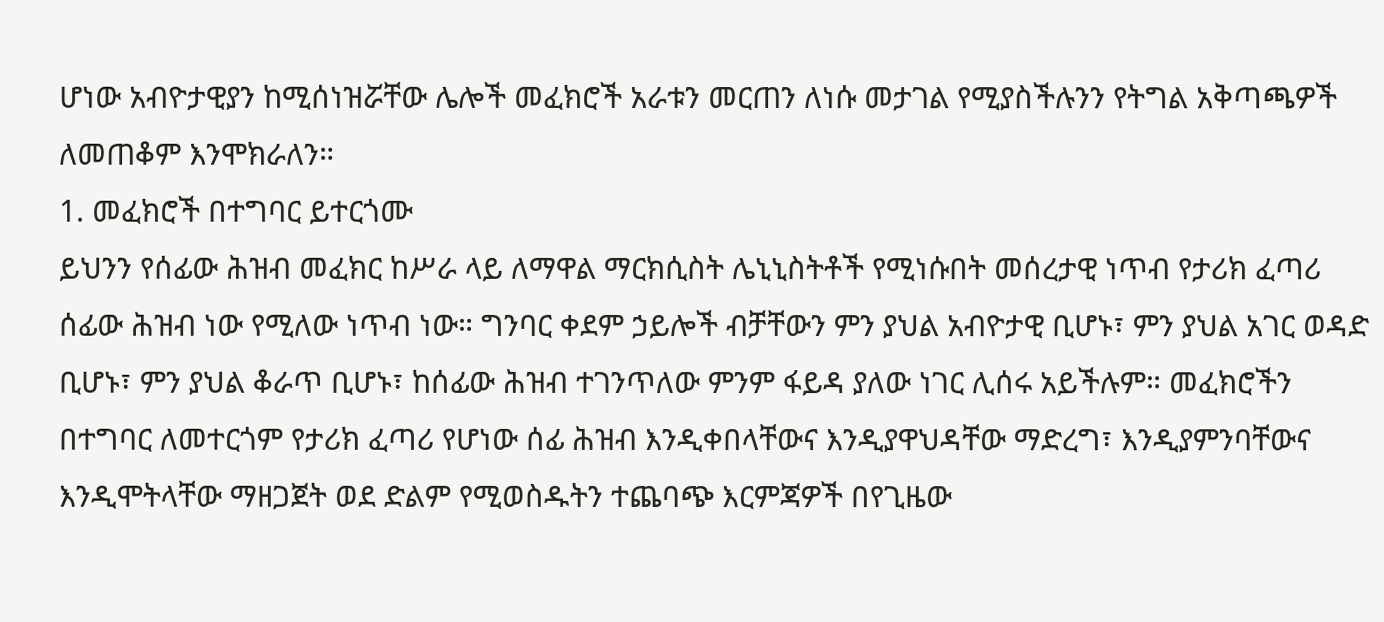ሆነው አብዮታዊያን ከሚሰነዝሯቸው ሌሎች መፈክሮች አራቱን መርጠን ለነሱ መታገል የሚያስችሉንን የትግል አቅጣጫዎች ለመጠቆም እንሞክራለን።
1. መፈክሮች በተግባር ይተርጎሙ
ይህንን የሰፊው ሕዝብ መፈክር ከሥራ ላይ ለማዋል ማርክሲስት ሌኒኒስትቶች የሚነሱበት መሰረታዊ ነጥብ የታሪክ ፈጣሪ ሰፊው ሕዝብ ነው የሚለው ነጥብ ነው። ግንባር ቀደም ኃይሎች ብቻቸውን ምን ያህል አብዮታዊ ቢሆኑ፣ ምን ያህል አገር ወዳድ ቢሆኑ፣ ምን ያህል ቆራጥ ቢሆኑ፣ ከሰፊው ሕዝብ ተገንጥለው ምንም ፋይዳ ያለው ነገር ሊሰሩ አይችሉም። መፈክሮችን በተግባር ለመተርጎም የታሪክ ፈጣሪ የሆነው ሰፊ ሕዝብ እንዲቀበላቸውና እንዲያዋህዳቸው ማድረግ፣ እንዲያምንባቸውና እንዲሞትላቸው ማዘጋጀት ወደ ድልም የሚወስዱትን ተጨባጭ እርምጃዎች በየጊዜው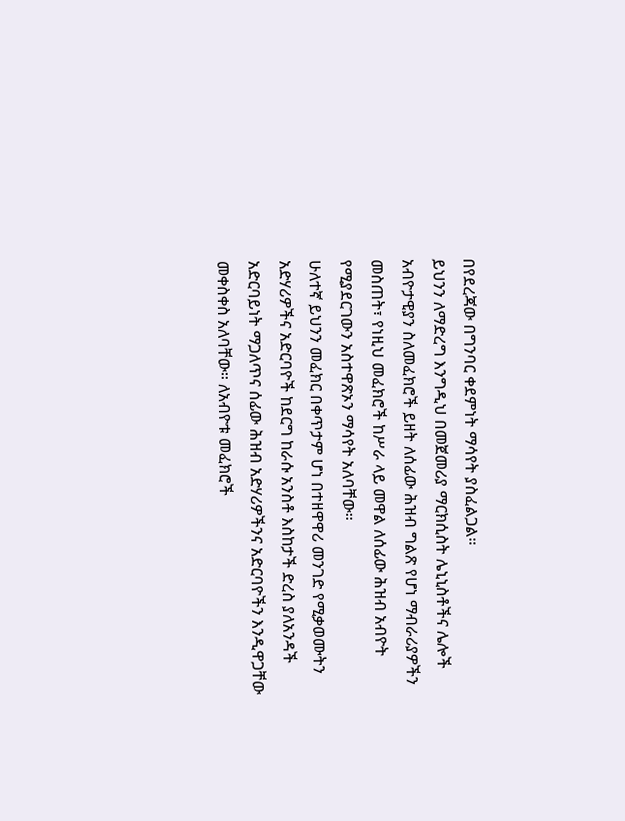በየደረጃው በግንባር ቀደምነት ማሳየት ያስፈልጋል።
ይህንን ለማድረግ እንግዲህ በመጀመሪያ ማርክሲስት ሌኒኒስቶችና ሌሎች አብዮታዊያን ስለመፈክሮች ይዘት ለሰፊው ሕዝብ ግልጽ የሆነ ማብራሪያዎችን መስጠት፣ የነዚህ መፈክሮች ከሥራ ላይ መዋል ለሰፊው ሕዝብ አብዮት የሚያደርገውን አስተዋጽኦን ማሳየት አለባቸው።
ሁለተኛ ይህንን መፈክር በቀጥታም ሆነ በተዘዋዋሪ መንገድ የሚቃወሙትን አድሃሪዎችና አድርባዮች ከደርግ ከራሱ አንስቶ እስከታች ድረስ ያለአንዳች አድርባይነት ማጋለጥና ሰፊው ሕዝብ አድሃሪዎችንና አድርባዮችን እንዲዋጋቸው መቀስቀስ አለባቸው። ለአብዮቱ መፈክሮች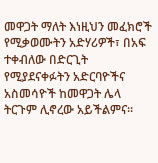መዋጋት ማለት እነዚህን መፈክሮች የሚቃወሙትን አድሃሪዎች፣ በአፍ ተቀብለው በድርጊት የሚያደናቀፉትን አድርባዮችና አስመሳዮች ከመዋጋት ሌላ ትርጉም ሊኖረው አይችልምና።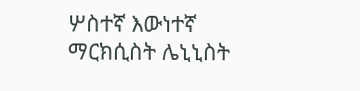ሦስተኛ እውነተኛ ማርክሲስት ሌኒኒስት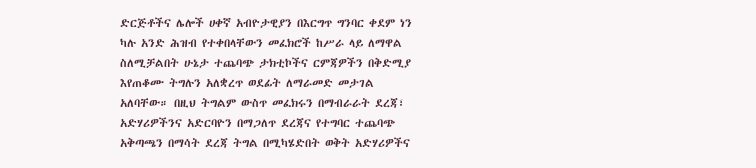ድርጅቶችና ሌሎች ሀቀኛ አብዮታዊያን በእርግጥ ግንባር ቀደም ነን ካሉ አንድ ሕዝብ የተቀበላቸውን መፈክሮች ከሥራ ላይ ለማዋል ስለሚቻልበት ሁኔታ ተጨባጭ ታክቲኮችና ርምጃዎችን በቅድሚያ እየጠቆሙ ትግሉን አለቋረጥ ወደፊት ለማራመድ መታገል አለባቸው። በዚህ ትግልም ውስጥ መፈክሩን በማብራራት ደረጃ፣ አድሃሪዎችንና አድርባዮን በማጋለጥ ደረጃና የተግባር ተጨባጭ አቅጣጫን በማሳት ደረጃ ትግል በሚካሄድበት ወቅት አድሃሪዎችና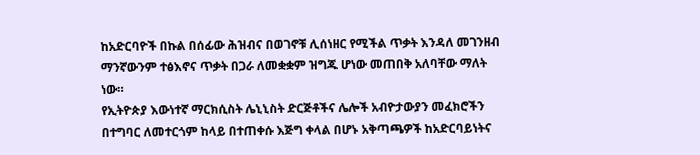ከአድርባዮች በኩል በሰፊው ሕዝብና በወገኖቹ ሊሰነዘር የሚችል ጥቃት እንዳለ መገንዘብ ማንኛውንም ተፅእኖና ጥቃት በጋራ ለመቋቋም ዝግጁ ሆነው መጠበቅ አለባቸው ማለት ነው።
የኢትዮጵያ እውነተኛ ማርክሲስት ሌኒኒስት ድርጅቶችና ሌሎች አብዮታውያን መፈክሮችን በተግባር ለመተርጎም ከላይ በተጠቀሱ እጅግ ቀላል በሆኑ አቅጣጫዎች ከአድርባይነትና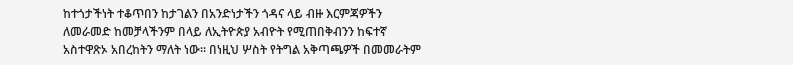ከተጎታችነት ተቆጥበን ከታገልን በአንድነታችን ጎዳና ላይ ብዙ እርምጃዎችን ለመራመድ ከመቻላችንም በላይ ለኢትዮጵያ አብዮት የሚጠበቅብንን ከፍተኛ አስተዋጽኦ አበረከትን ማለት ነው። በነዚህ ሦስት የትግል አቅጣጫዎች በመመራትም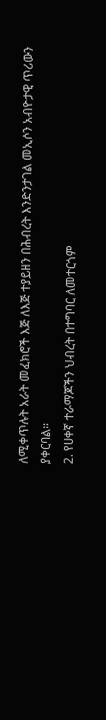ለሚቀጥሉት አራት መፈክሮች እጅ ለእጅ ተያይዘን በሕብረት እንድንታገል መኢሶን አብዮታዊ ጥሪውን ያቀርባል።
2. የሀቀኛ ተራማጆችን ህብረት በተግባር ለመተርጎም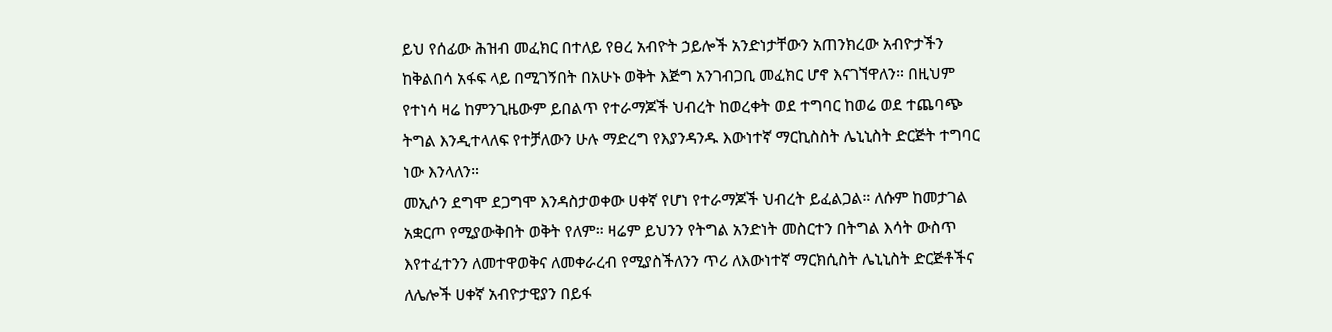ይህ የሰፊው ሕዝብ መፈክር በተለይ የፀረ አብዮት ኃይሎች አንድነታቸውን አጠንክረው አብዮታችን ከቅልበሳ አፋፍ ላይ በሚገኝበት በአሁኑ ወቅት እጅግ አንገብጋቢ መፈክር ሆኖ እናገኘዋለን። በዚህም የተነሳ ዛሬ ከምንጊዜውም ይበልጥ የተራማጆች ህብረት ከወረቀት ወደ ተግባር ከወሬ ወደ ተጨባጭ ትግል እንዲተላለፍ የተቻለውን ሁሉ ማድረግ የእያንዳንዱ እውነተኛ ማርኪስስት ሌኒኒስት ድርጅት ተግባር ነው እንላለን።
መኢሶን ደግሞ ደጋግሞ እንዳስታወቀው ሀቀኛ የሆነ የተራማጆች ህብረት ይፈልጋል። ለሱም ከመታገል አቋርጦ የሚያውቅበት ወቅት የለም። ዛሬም ይህንን የትግል አንድነት መስርተን በትግል እሳት ውስጥ እየተፈተንን ለመተዋወቅና ለመቀራረብ የሚያስችለንን ጥሪ ለእውነተኛ ማርክሲስት ሌኒኒስት ድርጅቶችና ለሌሎች ሀቀኛ አብዮታዊያን በይፋ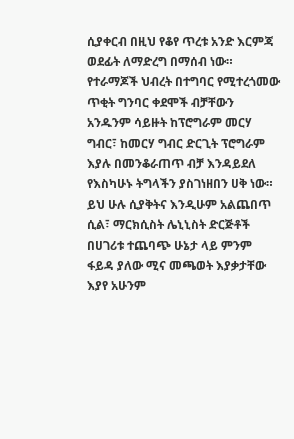ሲያቀርብ በዚህ የቆየ ጥረቱ አንድ እርምጃ ወደፊት ለማድረግ በማሰብ ነው።
የተራማጆች ህብረት በተግባር የሚተረጎመው ጥቂት ግንባር ቀደሞች ብቻቸውን አንዱንም ሳይዙት ከፕሮግራም መርሃ ግብር፣ ከመርሃ ግብር ድርጊት ፕሮግራም እያሉ በመንቆራጠጥ ብቻ እንዳይደለ የእስካሁኑ ትግላችን ያስገነዘበን ሀቅ ነው። ይህ ሁሉ ሲያቅትና እንዲሁም አልጨበጥ ሲል፣ ማርክሲስት ሌኒኒስት ድርጅቶች በሀገሪቱ ተጨባጭ ሁኔታ ላይ ምንም ፋይዳ ያለው ሚና መጫወት እያቃታቸው እያየ አሁንም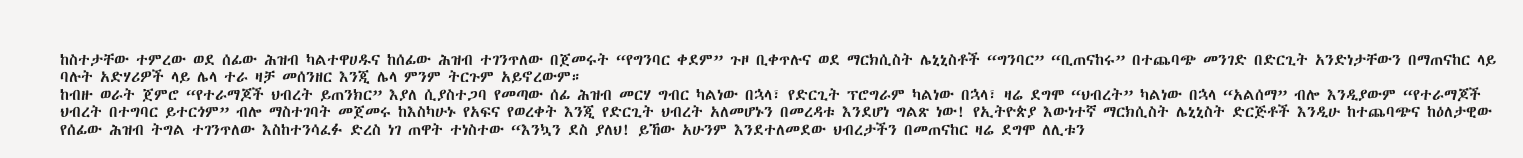ከስተታቸው ተምረው ወደ ሰፊው ሕዝብ ካልተዋሀዱና ከሰፊው ሕዝብ ተገንጥለው በጀመሩት “የግንባር ቀደም” ጉዞ ቢቀጥሉና ወደ ማርክሲስት ሌኒኒስቶች “ግንባር” “ቢጠናከሩ” በተጨባጭ መንገድ በድርጊት አንድነታቸውን በማጠናከር ላይ ባሉት አድሃሪዎች ላይ ሌላ ተራ ዛቻ መሰንዘር እንጂ ሌላ ምንም ትርጉም አይኖረውም።
ከብዙ ወራት ጀምሮ “የተራማጆች ህብረት ይጠንክር” እያለ ሲያስተጋባ የመጣው ሰፊ ሕዝብ መርሃ ግብር ካልነው በኋላ፣ የድርጊት ፕሮግራም ካልነው በኋላ፣ ዛሬ ደግሞ “ህብረት” ካልነው በኋላ “አልሰማ” ብሎ እንዲያውም “የተራማጆች ህብረት በተግባር ይተርጎም” ብሎ ማስተገባት መጀመሩ ከእስካሁኑ የአፍና የወረቀት እንጂ የድርጊት ህብረት አለመሆኑን በመረዳቱ እንደሆነ ግልጽ ነው! የኢትዮጵያ እውነተኛ ማርክሲስት ሌኒኒስት ድርጅቶች እንዲሁ ከተጨባጭና ከዕለታዊው የሰፊው ሕዝብ ትግል ተገንጥለው እስከተንሳፈፉ ድረስ ነገ ጠዋት ተነስተው “እንኳን ደስ ያለህ! ይኸው አሁንም እንደተለመደው ህብረታችን በመጠናከር ዛሬ ደግሞ ለሊቱን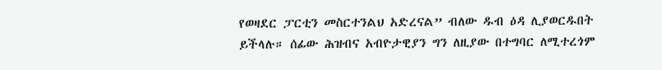የወዛደር ፓርቲን መስርተንልህ አድረናል” ብለው ዱብ ዕዳ ሊያወርዱበት ይችላሉ። ሰፊው ሕዝብና አብዮታዊያን ግን ለዚያው በተግባር ለሚተረጎም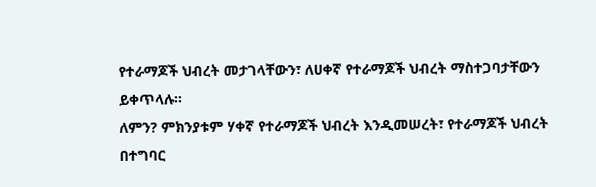የተራማጆች ህብረት መታገላቸውን፣ ለሀቀኛ የተራማጆች ህብረት ማስተጋባታቸውን ይቀጥላሉ።
ለምን? ምክንያቱም ሃቀኛ የተራማጆች ህብረት እንዲመሠረት፣ የተራማጆች ህብረት በተግባር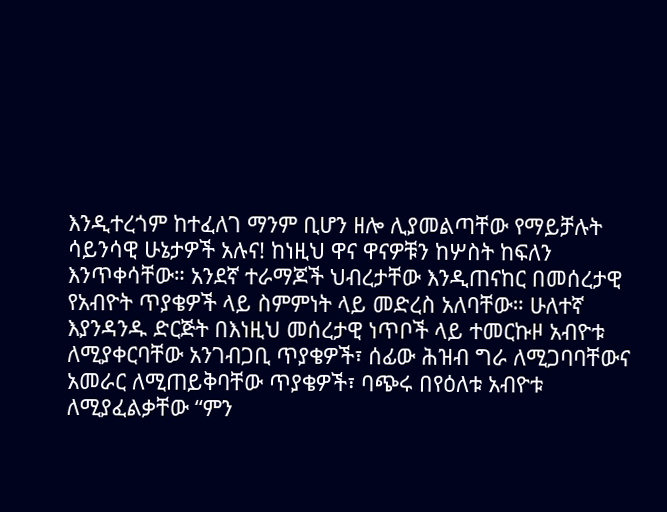እንዲተረጎም ከተፈለገ ማንም ቢሆን ዘሎ ሊያመልጣቸው የማይቻሉት ሳይንሳዊ ሁኔታዎች አሉና! ከነዚህ ዋና ዋናዎቹን ከሦስት ከፍለን እንጥቀሳቸው። አንደኛ ተራማጆች ህብረታቸው እንዲጠናከር በመሰረታዊ የአብዮት ጥያቄዎች ላይ ስምምነት ላይ መድረስ አለባቸው። ሁለተኛ እያንዳንዱ ድርጅት በእነዚህ መሰረታዊ ነጥቦች ላይ ተመርኩዞ አብዮቱ ለሚያቀርባቸው አንገብጋቢ ጥያቄዎች፣ ሰፊው ሕዝብ ግራ ለሚጋባባቸውና አመራር ለሚጠይቅባቸው ጥያቄዎች፣ ባጭሩ በየዕለቱ አብዮቱ ለሚያፈልቃቸው “ምን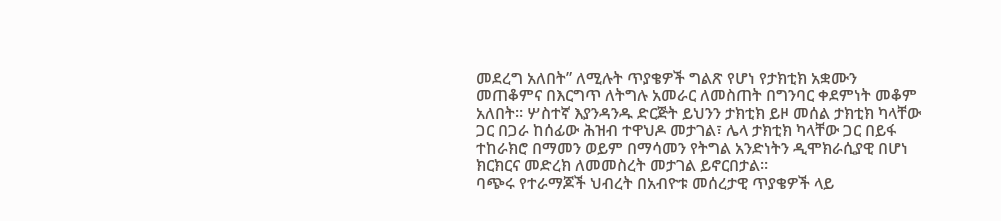መደረግ አለበት” ለሚሉት ጥያቄዎች ግልጽ የሆነ የታክቲክ አቋሙን መጠቆምና በእርግጥ ለትግሉ አመራር ለመስጠት በግንባር ቀደምነት መቆም አለበት። ሦስተኛ እያንዳንዱ ድርጅት ይህንን ታክቲክ ይዞ መሰል ታክቲክ ካላቸው ጋር በጋራ ከሰፊው ሕዝብ ተዋህዶ መታገል፣ ሌላ ታክቲክ ካላቸው ጋር በይፋ ተከራክሮ በማመን ወይም በማሳመን የትግል አንድነትን ዲሞክራሲያዊ በሆነ ክርክርና መድረክ ለመመስረት መታገል ይኖርበታል።
ባጭሩ የተራማጆች ህብረት በአብዮቱ መሰረታዊ ጥያቄዎች ላይ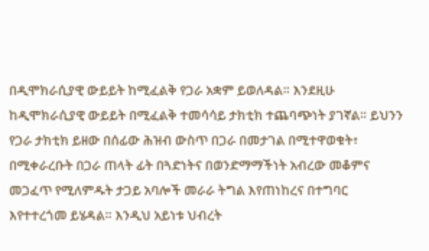በዲሞክራሲያዊ ውይይት ከሚፈልቅ የጋራ አቋም ይወለዳል። እንደዚሁ ከዲሞክራሲያዊ ውይይት በሚፈልቅ ተመሳሳይ ታክቲክ ተጨባጭነት ያገኛል። ይህንን የጋራ ታክቲክ ይዘው በሰፊው ሕዝብ ውስጥ በጋራ በመታገል በሚተዋወቁት፣ በሚቀራረቡት በጋራ ጠላት ፊት በጓድነትና በወንድማማችነት አብረው መቆምና መጋፈጥ የሚለምዱት ታጋይ አባሎች መራራ ትግል እየጠነከረና በተግባር እየተተረጎመ ይሄዳል። እንዲህ አይነቱ ህብረት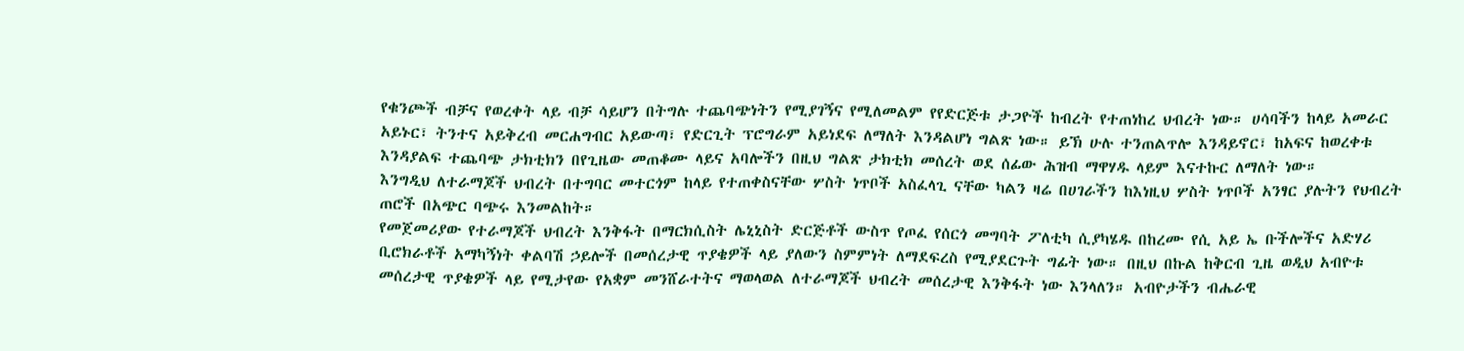የቁንጮች ብቻና የወረቀት ላይ ብቻ ሳይሆን በትግሉ ተጨባጭነትን የሚያገኝና የሚለመልም የየድርጅቱ ታጋዮች ከብረት የተጠነከረ ህብረት ነው። ሀሳባችን ከላይ አመራር አይኑር፣ ትንተና አይቅረብ መርሐግብር አይውጣ፣ የድርጊት ፕሮግራም አይነደፍ ለማለት እንዳልሆነ ግልጽ ነው። ይኽ ሁሉ ተንጠልጥሎ እንዳይኖር፣ ከአፍና ከወረቀቱ እንዳያልፍ ተጨባጭ ታክቲክን በየጊዜው መጠቆሙ ላይና አባሎችን በዚህ ግልጽ ታክቲክ መሰረት ወደ ሰፊው ሕዝብ ማዋሃዱ ላይም እናተኩር ለማለት ነው።
እንግዲህ ለተራማጆች ህብረት በተግባር መተርጎም ከላይ የተጠቀስናቸው ሦስት ነጥቦች አስፈላጊ ናቸው ካልን ዛሬ በሀገራችን ከእነዚህ ሦስት ነጥቦች አንፃር ያሉትን የህብረት ጠሮች በአጭር ባጭሩ እንመልከት።
የመጀመሪያው የተራማጆች ህብረት እንቅፋት በማርክሲስት ሌኒኒስት ድርጅቶች ውስጥ የጦፈ የሰርጎ መግባት ፖለቲካ ሲያካሄዱ በከረሙ የሲ አይ ኤ ቡችሎችና አድሃሪ ቢሮክራቶች አማካኝነት ቀልባሽ ኃይሎች በመሰረታዊ ጥያቄዎች ላይ ያለውን ስምምነት ለማደፍረስ የሚያደርጉት ግፊት ነው። በዚህ በኩል ከቅርብ ጊዜ ወዲህ አብዮቱ መሰረታዊ ጥያቄዎች ላይ የሚታየው የአቋም መንሸራተትና ማወላወል ለተራማጆች ህብረት መሰረታዊ እንቅፋት ነው እንላለን። አብዮታችን ብሔራዊ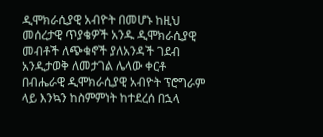ዲሞክራሲያዊ አብዮት በመሆኑ ከዚህ መሰረታዊ ጥያቄዎች አንዱ ዲሞክራሲያዊ መብቶች ለጭቁኖች ያለአንዳች ገደብ አንዲታወቅ ለመታገል ሌላው ቀርቶ በብሔራዊ ዲሞክራሲያዊ አብዮት ፕሮግራም ላይ እንኳን ከስምምነት ከተደረሰ በኋላ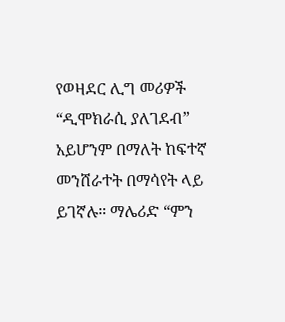የወዛደር ሊግ መሪዎች “ዲሞክራሲ ያለገደብ” አይሆንም በማለት ከፍተኛ መንሸራተት በማሳየት ላይ ይገኛሉ። ማሌሪድ “ምን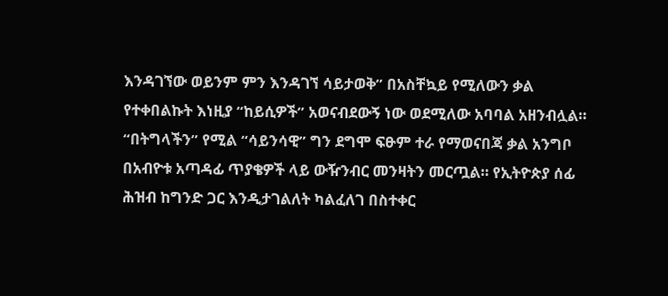እንዳገኘው ወይንም ምን እንዳገኘ ሳይታወቅ” በአስቸኳይ የሚለውን ቃል የተቀበልኩት እነዚያ “ከይሲዎች” አወናብደውኝ ነው ወደሚለው አባባል አዘንብሏል። “በትግላችን” የሚል “ሳይንሳዊ” ግን ደግሞ ፍፁም ተራ የማወናበጃ ቃል አንግቦ በአብዮቱ አጣዳፊ ጥያቄዎች ላይ ውዥንብር መንዛትን መርጧል። የኢትዮጵያ ሰፊ ሕዝብ ከግንድ ጋር እንዲታገልለት ካልፈለገ በስተቀር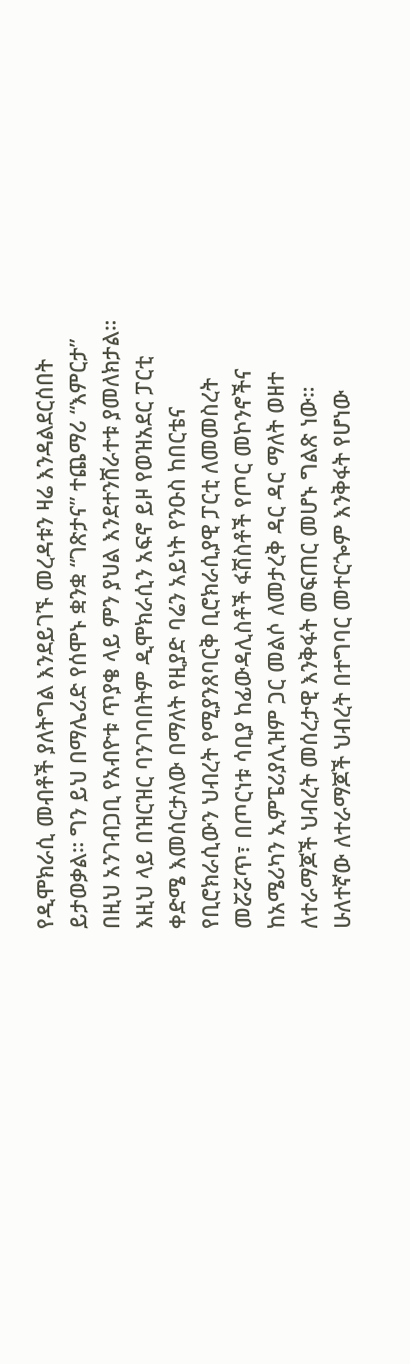የዲሞክራሲ መብቶች ያለትግል እንደይገኙ መረዳቱን ዛሬ እንዳልደርሰበት ይታወቃል። ግን ይህ በማሌሪድ የሰሞኑ ቋንቋ “ገጽታና” ተጨማሪ “እምርታ” በዚህ አንገብጋቢ የአብዮቱ ጥያቄ ላይ ምን ያህል እንደተንሸራተቱ ያመለክታል። እዚህ ላይ በዝርዝር ባንገባበትም ዲሞክራሲን አፍኖ ይዞ የወዝአደር ፓርቲ ቀድሜ እመሰርታለው በማለት የዚያድ ባሬን አይነት የንዑስ ከበርቴና የቢሮክራሲውን ህብረት የሚያንጸባርቅ ቢሮክራሲያዊ ፓርቲ ለመመስረት መሯሯጥ፣ በጦርነቱ ሳቢያ ከፊውዳሊስቶች ፋሽስቶች የጦር መኮንኖችና ከአሜሪካን ኢምፔሪያሊዝም ጋር መልሶ ለመታረቅ ዳር ዳር ማለት ወዘተ ለተራማጆች ህብረት መሰረታዊ እንቅፋት መፍጠር መሆኑ ግልጽ ነው።
ሁለተኛው ለተራማጆች ህብረት በተግባር መተርጐም እንቅፋት የሆነው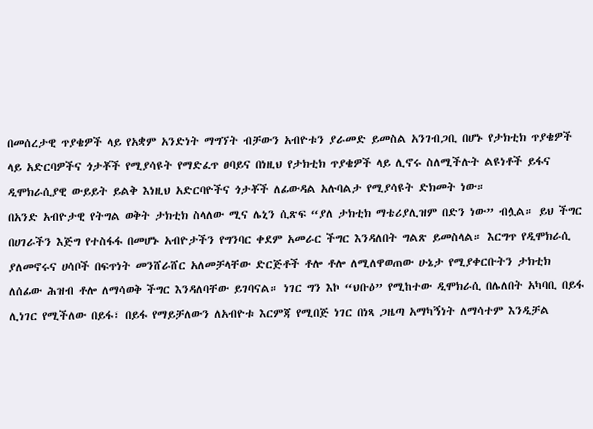በመሰረታዊ ጥያቄዎች ላይ የአቋም አንድነት ማግኘት ብቻውን አብዮቱን ያራመድ ይመስል አንገብጋቢ በሆኑ የታክቲክ ጥያቄዎች ላይ አድርባዎችና ጎታቾች የሚያሳዩት የማድፈጥ ፀባይና በነዚህ የታክቲክ ጥያቄዎች ላይ ሊኖሩ ስለሚችሉት ልዩነቶች ይፋና ዲሞክራሲያዊ ውይይት ይልቅ እነዚህ አድርባዮችና ጎታቾች ለፊውዳል አሉባልታ የሚያሳዩት ድክመት ነው።
በአንድ አብዮታዊ የትግል ወቅት ታክቲክ ስላለው ሚና ሌኒን ሲጽፍ “ያለ ታክቲክ ማቴሪያሊዝም በድን ነው” ብሏል። ይህ ችግር በሀገራችን እጅግ የተስፋፋ በመሆኑ አብዮታችን የግንባር ቀደም አመራር ችግር እንዳለበት ግልጽ ይመስላል። እርግጥ የዲሞክራሲ ያለመኖሩና ሀሳቦች በፍጥነት መንሸራሸር አለመቻላቸው ድርጅቶች ቶሎ ቶሎ ለሚለዋወጠው ሁኔታ የሚያቀርቡትን ታክቲክ ለሰፊው ሕዝብ ቶሎ ለማሳወቅ ችግር እንዳለባቸው ይገባናል። ነገር ግን እኮ “ህቡዕ” የሚከተው ዲሞክራሲ በሌለበት አካባቢ በይፋ ሊነገር የሚችለው በይፋ፣ በይፋ የማይቻለውን ለአብዮቱ እርምጃ የሚበጅ ነገር በነጻ ጋዜጣ አማካኝነት ለማሳተም እንዲቻል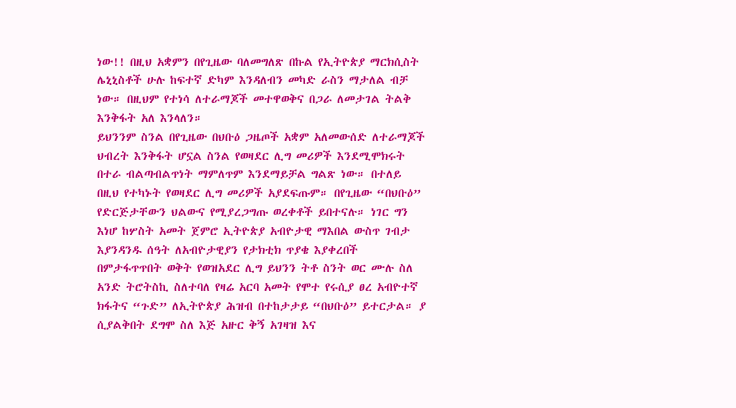ነው!! በዚህ አቋምን በየጊዜው ባለመግለጽ በኩል የኢትዮጵያ ማርክሲስት ሌኒኒስቶች ሁሉ ከፍተኛ ድካም እንዳለብን መካድ ራስን ማታለል ብቻ ነው። በዚህም የተነሳ ለተራማጆች መተዋወቅና በጋራ ለመታገል ትልቅ እንቅፋት አለ እንላለን።
ይህንንም ስንል በየጊዜው በህቡዕ ጋዜጦች አቋም አለመውሰድ ለተራማጆች ህብረት እንቅፋት ሆኗል ስንል የወዛደር ሊግ መሪዎች እንደሚሞክሩት በተራ ብልጣብልጥነት ማምለጥም እንደማይቻል ግልጽ ነው። በተለይ በዚህ የተካኑት የወዛደር ሊግ መሪዎች አያደፍጡም። በየጊዜው “በህቡዕ” የድርጅታቸውን ህልውና የሚያረጋግጡ ወረቀቶች ይበተናሉ። ነገር ግን እነሆ ከሦስት አመት ጀምሮ ኢትዮጵያ አብዮታዊ ማእበል ውስጥ ገብታ እያንዳንዱ ሰዓት ለአብዮታዊያን የታክቲክ ጥያቄ እያቀረበች በምታፋጥጥበት ወቅት የወዝአደር ሊግ ይህንን ትቶ ስንት ወር ሙሉ ስለ አንድ ትሮትስኪ ስለተባለ የዛሬ አርባ አመት የሞተ የሩሲያ ፀረ አብዮተኛ ክፋትና “ጉድ” ለኢትዮጵያ ሕዝብ በተከታታይ “በህቡዕ” ይተርታል። ያ ሲያልቅበት ደግሞ ስለ እጅ አዙር ቅኝ አገዛዝ እና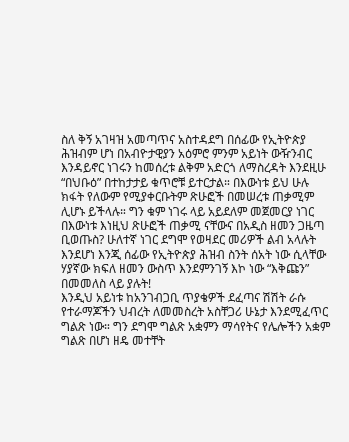ስለ ቅኝ አገዛዝ አመጣጥና አስተዳደግ በሰፊው የኢትዮጵያ ሕዝብም ሆነ በአብዮታዊያን አዕምሮ ምንም አይነት ውዥንብር እንዳይኖር ነገሩን ከመሰረቱ ልቅም አድርጎ ለማስረዳት እንደዚሁ “በህቡዕ” በተከታታይ ቁጥሮቹ ይተርታል። በእውነቱ ይህ ሁሉ ክፋት የለውም የሚያቀርቡትም ጽሁፎች በመሠረቱ ጠቃሚም ሊሆኑ ይችላሉ። ግን ቁም ነገሩ ላይ አይደለም መጀመርያ ነገር በእውነቱ እነዚህ ጽሁፎች ጠቃሚ ናቸውና በአዲስ ዘመን ጋዜጣ ቢወጡስ? ሁለተኛ ነገር ደግሞ የወዛደር መሪዎች ልብ አላሉት እንደሆነ እንጂ ሰፊው የኢትዮጵያ ሕዝብ ስንት ሰአት ነው ሲላቸው ሃያኛው ክፍለ ዘመን ውስጥ እንደምንገኝ እኮ ነው “እቅጩን” በመመለስ ላይ ያሉት!
እንዲህ አይነቱ ከአንገብጋቢ ጥያቄዎች ደፈጣና ሽሽት ራሱ የተራማጆችን ህብረት ለመመስረት አስቸጋሪ ሁኔታ እንደሚፈጥር ግልጽ ነው። ግን ደግሞ ግልጽ አቋምን ማሳየትና የሌሎችን አቋም ግልጽ በሆነ ዘዴ መተቸት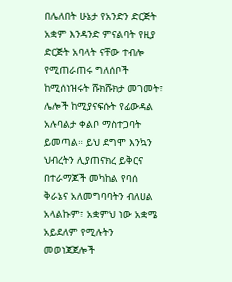በሌለበት ሁኔታ የአንድን ድርጅት አቋም እንዳንድ ምናልባት የዚያ ድርጅት አባላት ናቸው ተብሎ የሚጠራጠሩ ግለሰቦች ከሚሰነዝሩት ሹክሹክታ መገመት፣ ሌሎች ከሚያናፍሱት የፊውዳል አሉባልታ ቀልቦ ማስተጋባት ይመጣል። ይህ ደግሞ እንኳን ህብረትን ሊያጠናክረ ይቅርና በተራማጆች መካከል የባሰ ቅራኔና አለመግባባትን ብለሀል አላልኩም፣ አቋምህ ነው አቋሜ አይደለም የሚሉትን መወነጃጀሎች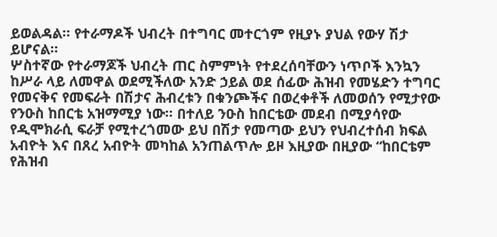ይወልዳል። የተራማዶች ህብረት በተግባር መተርጎም የዚያኑ ያህል የውሃ ሽታ ይሆናል።
ሦስተኛው የተራማጆች ህብረት ጠር ስምምነት የተደረሰባቸውን ነጥቦች እንኳን ከሥራ ላይ ለመዋል ወደሚችለው አንድ ኃይል ወደ ሰፊው ሕዝብ የመሄድን ተግባር የመናቅና የመፍራት በሽታና ሕብረቱን በቁንጮችና በወረቀቶች ለመወሰን የሚታየው የንዑስ ከበርቴ አዝማሚያ ነው። በተለይ ንዑስ ከበርቴው መደብ በሚያሳየው የዲሞክራሲ ፍራቻ የሚተረጎመው ይህ በሽታ የመጣው ይህን የህብረተሰብ ክፍል አብዮት እና በጸረ አብዮት መካከል አንጠልጥሎ ይዞ እዚያው በዚያው “ከበርቴም የሕዝብ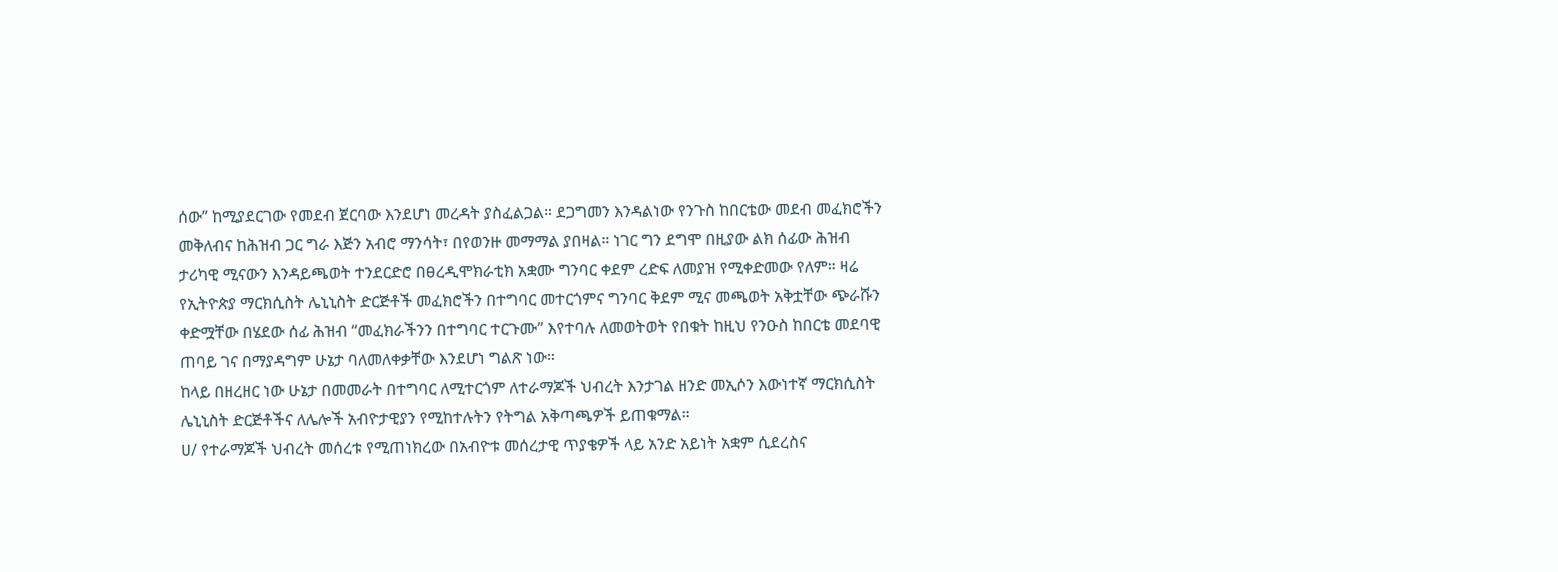ሰው” ከሚያደርገው የመደብ ጀርባው እንደሆነ መረዳት ያስፈልጋል። ደጋግመን እንዳልነው የንጉስ ከበርቴው መደብ መፈክሮችን መቅለብና ከሕዝብ ጋር ግራ እጅን አብሮ ማንሳት፣ በየወንዙ መማማል ያበዛል። ነገር ግን ደግሞ በዚያው ልክ ሰፊው ሕዝብ ታሪካዊ ሚናውን እንዳይጫወት ተንደርድሮ በፀረዲሞክራቲክ አቋሙ ግንባር ቀደም ረድፍ ለመያዝ የሚቀድመው የለም። ዛሬ የኢትዮጵያ ማርክሲስት ሌኒኒስት ድርጅቶች መፈክሮችን በተግባር መተርጎምና ግንባር ቅደም ሚና መጫወት አቅቷቸው ጭራሹን ቀድሟቸው በሄደው ሰፊ ሕዝብ “መፈክራችንን በተግባር ተርጉሙ” እየተባሉ ለመወትወት የበቁት ከዚህ የንዑስ ከበርቴ መደባዊ ጠባይ ገና በማያዳግም ሁኔታ ባለመለቀቃቸው እንደሆነ ግልጽ ነው።
ከላይ በዘረዘር ነው ሁኔታ በመመራት በተግባር ለሚተርጎም ለተራማጆች ህብረት እንታገል ዘንድ መኢሶን እውነተኛ ማርክሲስት ሌኒኒስት ድርጅቶችና ለሌሎች አብዮታዊያን የሚከተሉትን የትግል አቅጣጫዎች ይጠቁማል።
ሀ/ የተራማጆች ህብረት መሰረቱ የሚጠነክረው በአብዮቱ መሰረታዊ ጥያቄዎች ላይ አንድ አይነት አቋም ሲደረስና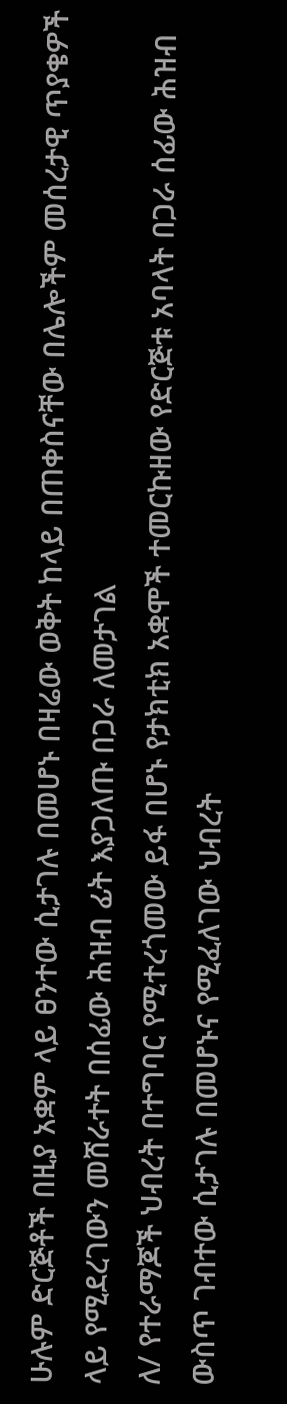ሁሉም ድርጅቶች በዚያ አቋም ላይ ፀንተው ሲታገሉ በመሆኑ በዛሬው ወቅት ከላይ በጠቀስናቸው በሌሎችም መሰረታዊ ጥያቄዎች ላይ የሚደረገውን መሸራተት በሰፊው ሕዝብ ፊት እያጋለጡ በጋራ ለመታገል
ለ/ የተራማጆች ህብረት በተግባር የሚተረጎመው ይፋ በሆኑ የታክቲክ አቋሞች ተመርኩዘው የድርጅቱ አባላት በጋራ ሰፊው ሕዝብ ውስጥ ገብተው ሲታገሉ በመሆኑና የሚፈለገው ህብረት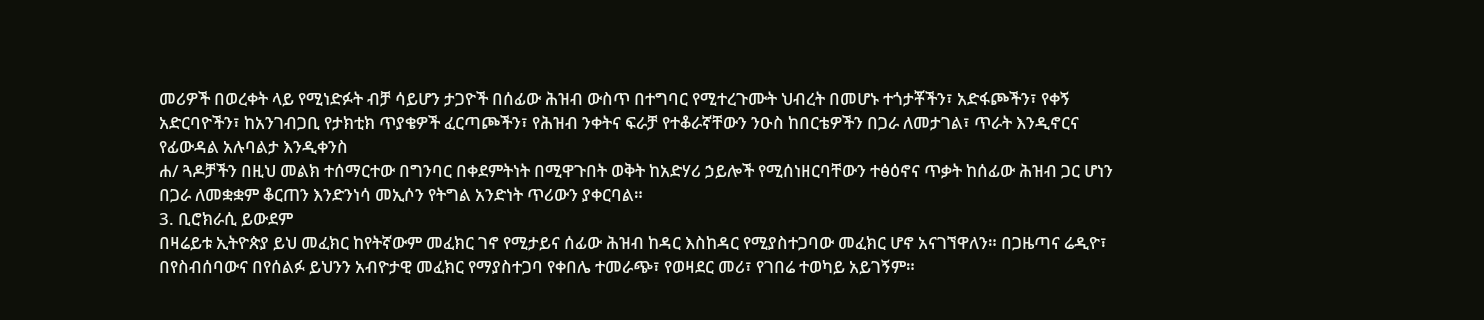መሪዎች በወረቀት ላይ የሚነድፉት ብቻ ሳይሆን ታጋዮች በሰፊው ሕዝብ ውስጥ በተግባር የሚተረጉሙት ህብረት በመሆኑ ተጎታቾችን፣ አድፋጮችን፣ የቀኝ አድርባዮችን፣ ከአንገብጋቢ የታክቲክ ጥያቄዎች ፈርጣጮችን፣ የሕዝብ ንቀትና ፍራቻ የተቆራኛቸውን ንዑስ ከበርቴዎችን በጋራ ለመታገል፣ ጥራት እንዲኖርና የፊውዳል አሉባልታ እንዲቀንስ
ሐ/ ጓዶቻችን በዚህ መልክ ተሰማርተው በግንባር በቀደምትነት በሚዋጉበት ወቅት ከአድሃሪ ኃይሎች የሚሰነዘርባቸውን ተፅዕኖና ጥቃት ከሰፊው ሕዝብ ጋር ሆነን በጋራ ለመቋቋም ቆርጠን እንድንነሳ መኢሶን የትግል አንድነት ጥሪውን ያቀርባል።
3. ቢሮክራሲ ይውደም
በዛሬይቱ ኢትዮጵያ ይህ መፈክር ከየትኛውም መፈክር ገኖ የሚታይና ሰፊው ሕዝብ ከዳር እስከዳር የሚያስተጋባው መፈክር ሆኖ አናገኘዋለን። በጋዜጣና ሬዲዮ፣ በየስብሰባውና በየሰልፉ ይህንን አብዮታዊ መፈክር የማያስተጋባ የቀበሌ ተመራጭ፣ የወዛደር መሪ፣ የገበሬ ተወካይ አይገኝም።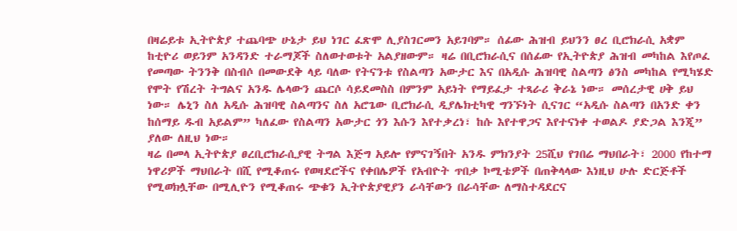በዛሬይቱ ኢትዮጵያ ተጨባጭ ሁኔታ ይህ ነገር ፈጽሞ ሊያስገርመን አይገባም። ሰፊው ሕዝብ ይህንን ፀረ ቢሮክራሲ አቋም ከቲዮሪ ወይንም አንዳንድ ተራማጆች ስለወተወቱት አልያዘውም። ዛሬ በቢሮክራሲና በሰፊው የኢትዮጵያ ሕዝብ መካከል እየጦፈ የመጣው ትንንቅ በስብሶ በመውደቅ ላይ ባለው የትናንቱ የስልጣን አውታር እና በአዲሱ ሕዝባዊ ስልጣን ፅንስ መካከል የሚካሄድ የሞት የሽረት ትግልና አንዱ ሌላውን ጨርሶ ሳይደመስስ በምንም አይነት የማይፈታ ተጻራሪ ቅራኔ ነው። መሰረታዊ ሀቅ ይህ ነው። ሌኒን ስለ አዲሱ ሕዝባዊ ስልጣንና ስለ አሮጌው ቢሮክራሲ ዲያሌክቲካዊ ግንኙነት ሲናገር “አዲሱ ስልጣን በአንድ ቀን ከሰማይ ዱብ አይልም” ካለፈው የስልጣን አውታር ጎን እሱን እየተቃረነ፣ ከሱ እየተዋጋና እየተናነቀ ተወልዶ ያድጋል እንጂ” ያለው ለዚህ ነው።
ዛሬ በመላ ኢትዮጵያ ፀረቢሮክራሲያዊ ትግል እጅግ አይሎ የምናገኝበት አንዱ ምክንያት 25ሺህ የገበሬ ማህበራት፣ 2000 የከተማ ነዋሪዎች ማህበራት በሺ የሚቆጠሩ የወዛደሮችና የቀበሌዎች የአብዮት ጥበቃ ኮሚቴዎች በጠቅላላው እነዚህ ሁሉ ድርጅቶች የሚወክሏቸው በሚሊዮን የሚቆጠሩ ጭቁን ኢትዮጵያዊያን ራሳቸውን በራሳቸው ለማስተዳደርና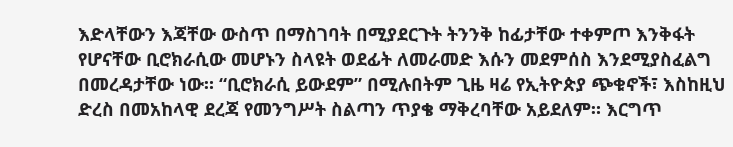እድላቸውን እጃቸው ውስጥ በማስገባት በሚያደርጉት ትንንቅ ከፊታቸው ተቀምጦ እንቅፋት የሆናቸው ቢሮክራሲው መሆኑን ስላዩት ወደፊት ለመራመድ እሱን መደምሰስ እንደሚያስፈልግ በመረዳታቸው ነው። “ቢሮክራሲ ይውደም” በሚሉበትም ጊዜ ዛሬ የኢትዮጵያ ጭቁኖች፣ እስከዚህ ድረስ በመአከላዊ ደረጃ የመንግሥት ስልጣን ጥያቄ ማቅረባቸው አይደለም። እርግጥ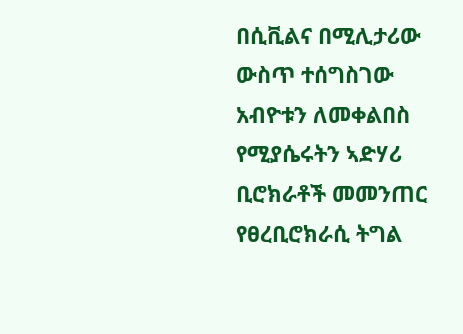በሲቪልና በሚሊታሪው ውስጥ ተሰግስገው አብዮቱን ለመቀልበስ የሚያሴሩትን ኣድሃሪ ቢሮክራቶች መመንጠር የፀረቢሮክራሲ ትግል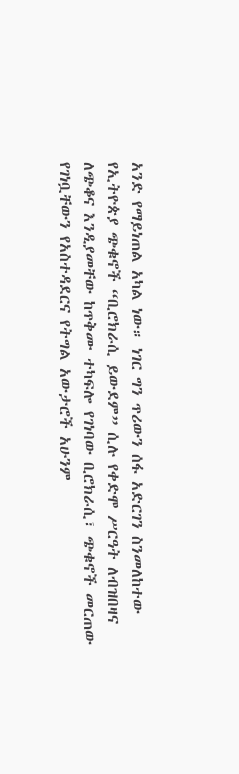አንድ የማይነጠል አካል ነው። ነገር ግን ጥሪውን ሰፋ አድርገን ስንመለከተው የኢትዮጵያ ጭቁኖች “ቢሮክራሲ ይውደም” ሲሉ የቀድሞ ሥርዓት ለብዝበዛና ለጭቆና እንዲያመቸው ከጥቅሙ ተካፍሎ የገነባው ቢሮክራሲ፣ ጭቁኖች መርጠው የገነቧቸውን የአስተዳደርና የትግል አውታሮች አሁንም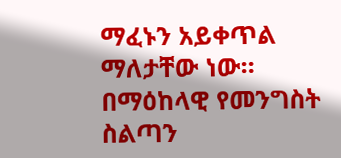ማፈኑን አይቀጥል ማለታቸው ነው። በማዕከላዊ የመንግስት ስልጣን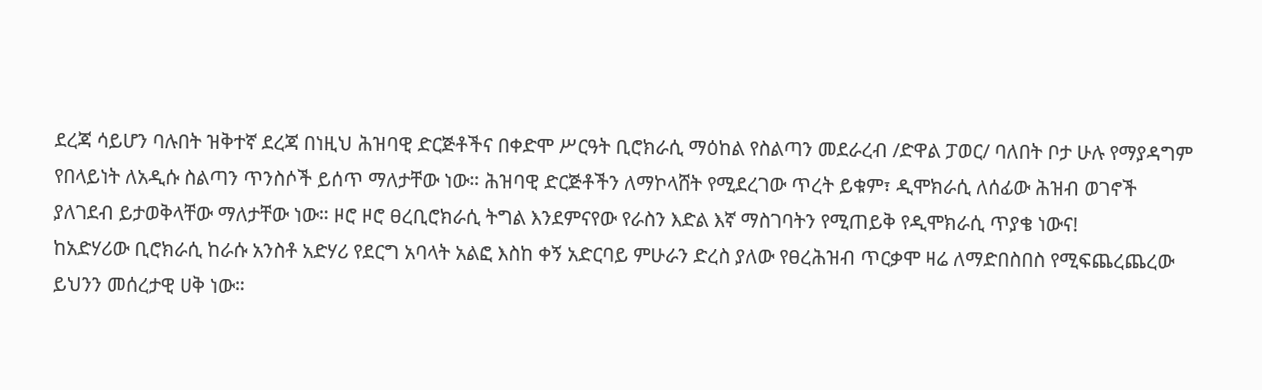ደረጃ ሳይሆን ባሉበት ዝቅተኛ ደረጃ በነዚህ ሕዝባዊ ድርጅቶችና በቀድሞ ሥርዓት ቢሮክራሲ ማዕከል የስልጣን መደራረብ /ድዋል ፓወር/ ባለበት ቦታ ሁሉ የማያዳግም የበላይነት ለአዲሱ ስልጣን ጥንስሶች ይሰጥ ማለታቸው ነው። ሕዝባዊ ድርጅቶችን ለማኮላሸት የሚደረገው ጥረት ይቁም፣ ዲሞክራሲ ለሰፊው ሕዝብ ወገኖች ያለገደብ ይታወቅላቸው ማለታቸው ነው። ዞሮ ዞሮ ፀረቢሮክራሲ ትግል እንደምናየው የራስን እድል እኛ ማስገባትን የሚጠይቅ የዲሞክራሲ ጥያቄ ነውና!
ከአድሃሪው ቢሮክራሲ ከራሱ አንስቶ አድሃሪ የደርግ አባላት አልፎ እስከ ቀኝ አድርባይ ምሁራን ድረስ ያለው የፀረሕዝብ ጥርቃሞ ዛሬ ለማድበስበስ የሚፍጨረጨረው ይህንን መሰረታዊ ሀቅ ነው።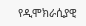የዲሞክራሲያዊ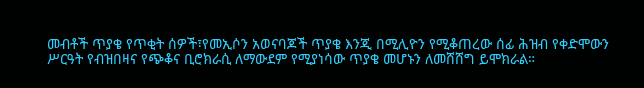መብቶች ጥያቄ የጥቂት ሰዎች፣የመኢሶን አወናባጆች ጥያቄ እንጂ በሚሊዮን የሚቆጠረው ሰፊ ሕዝብ የቀድሞውን ሥርዓት የብዝበዛና የጭቆና ቢሮክራሲ ለማውደም የሚያነሳው ጥያቄ መሆኑን ለመሸሸግ ይሞክራል።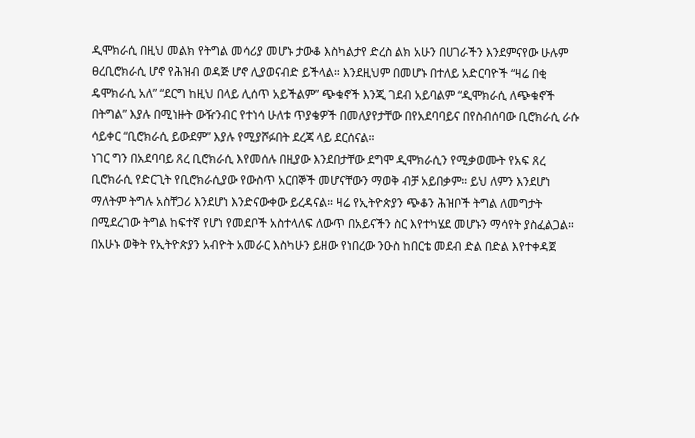ዲሞክራሲ በዚህ መልክ የትግል መሳሪያ መሆኑ ታውቆ እስካልታየ ድረስ ልክ አሁን በሀገራችን እንደምናየው ሁሉም ፀረቢሮክራሲ ሆኖ የሕዝብ ወዳጅ ሆኖ ሊያወናብድ ይችላል። እንደዚህም በመሆኑ በተለይ አድርባዮች “ዛሬ በቂ ዴሞክራሲ አለ” “ደርግ ከዚህ በላይ ሊሰጥ አይችልም” ጭቁኖች እንጂ ገደብ አይባልም “ዲሞክራሲ ለጭቁኖች በትግል” እያሉ በሚነዙት ውዥንብር የተነሳ ሁለቱ ጥያቄዎች በመለያየታቸው በየአደባባይና በየስብሰባው ቢሮክራሲ ራሱ ሳይቀር “ቢሮክራሲ ይውደም” እያሉ የሚያሾፉበት ደረጃ ላይ ደርሰናል።
ነገር ግን በአደባባይ ጸረ ቢሮክራሲ እየመሰሉ በዚያው እንደበታቸው ደግሞ ዲሞክራሲን የሚቃወሙት የአፍ ጸረ ቢሮክራሲ የድርጊት የቢሮክራሲያው የውስጥ አርበኞች መሆናቸውን ማወቅ ብቻ አይበቃም። ይህ ለምን እንደሆነ ማለትም ትግሉ አስቸጋሪ እንደሆነ እንድናውቀው ይረዳናል። ዛሬ የኢትዮጵያን ጭቆን ሕዝቦች ትግል ለመግታት በሚደረገው ትግል ከፍተኛ የሆነ የመደቦች አስተላለፍ ለውጥ በአይናችን ስር እየተካሄደ መሆኑን ማሳየት ያስፈልጋል። በአሁኑ ወቅት የኢትዮጵያን አብዮት አመራር እስካሁን ይዘው የነበረው ንዑስ ከበርቴ መደብ ድል በድል እየተቀዳጀ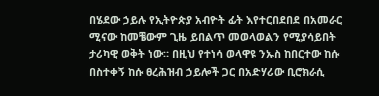በሄደው ኃይሉ የኢትዮጵያ አብዮት ፊት እየተርበደበደ በአመራር ሚናው ከመቼውም ጊዜ ይበልጥ መወላወልን የሚያሳይበት ታሪካዊ ወቅት ነው። በዚህ የተነሳ ወላዋዩ ንኡስ ከበርተው ከሱ በስተቀኝ ከሱ ፀረሕዝብ ኃይሎች ጋር በአድሃሪው ቢሮክራሲ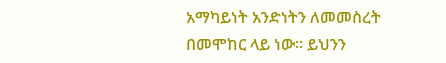አማካይነት አንድነትን ለመመስረት በመሞከር ላይ ነው። ይህንን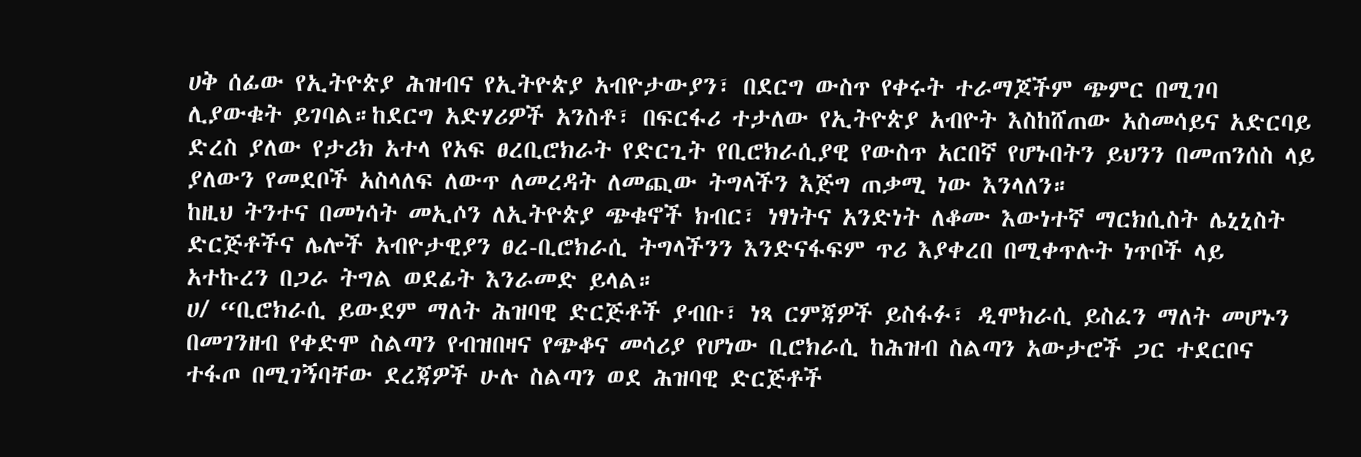ሀቅ ሰፊው የኢትዮጵያ ሕዝብና የኢትዮጵያ አብዮታውያን፣ በደርግ ውስጥ የቀሩት ተራማጆችም ጭምር በሚገባ ሊያውቁት ይገባል።ከደርግ አድሃሪዎች አንስቶ፣ በፍርፋሪ ተታለው የኢትዮጵያ አብዮት እስከሸጠው አስመሳይና አድርባይ ድረስ ያለው የታሪክ አተላ የአፍ ፀረቢሮክራት የድርጊት የቢሮክራሲያዊ የውስጥ አርበኛ የሆኑበትን ይህንን በመጠንሰስ ላይ ያለውን የመደቦች አስላለፍ ለውጥ ለመረዳት ለመጪው ትግላችን እጅግ ጠቃሚ ነው እንላለን።
ከዚህ ትንተና በመነሳት መኢሶን ለኢትዮጵያ ጭቁኖች ክብር፣ ነፃነትና አንድነት ለቆሙ እውነተኛ ማርክሲስት ሌኒኒስት ድርጅቶችና ሌሎች አብዮታዊያን ፀረ-ቢሮክራሲ ትግላችንን እንድናፋፍም ጥሪ እያቀረበ በሚቀጥሉት ነጥቦች ላይ አተኩረን በጋራ ትግል ወደፊት እንራመድ ይላል።
ሀ/ “ቢሮክራሲ ይውደም ማለት ሕዝባዊ ድርጅቶች ያብቡ፣ ነጻ ርምጃዎች ይስፋፉ፣ ዲሞክራሲ ይስፈን ማለት መሆኑን በመገንዘብ የቀድሞ ስልጣን የብዝበዛና የጭቆና መሳሪያ የሆነው ቢሮክራሲ ከሕዝብ ስልጣን አውታሮች ጋር ተደርቦና ተፋጦ በሚገኝባቸው ደረጃዎች ሁሉ ስልጣን ወደ ሕዝባዊ ድርጅቶች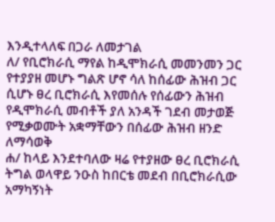እንዲተላለፍ በጋራ ለመታገል
ለ/ የቢሮክራሲ ማየል ከዲሞክራሲ መመንመን ጋር የተያያዘ መሆኑ ግልጽ ሆኖ ሳለ ከሰፊው ሕዝብ ጋር ሲሆኑ ፀረ ቢሮክራሲ እየመሰሉ የሰፊውን ሕዝብ የዲሞክራሲ መብቶች ያለ አንዳች ገደብ መታወጅ የሚቃወሙት አቋማቸውን በሰፊው ሕዝብ ዘንድ ለማሳወቅ
ሐ/ ከላይ እንደተባለው ዛሬ የተያዘው ፀረ ቢሮክራሲ ትግል ወላዋይ ንዑስ ከበርቴ መደብ በቢሮክራሲው አማካኝነት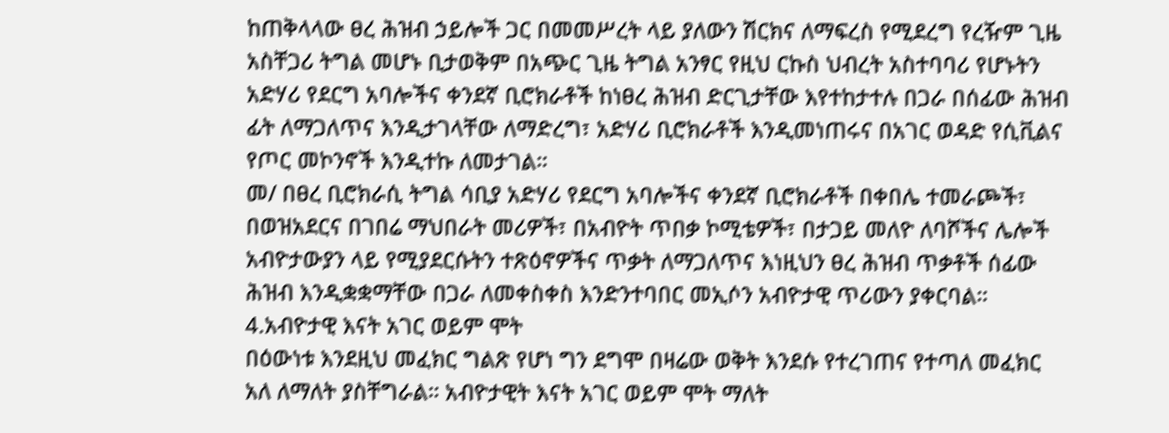ከጠቅላላው ፀረ ሕዝብ ኃይሎች ጋር በመመሥረት ላይ ያለውን ሽርክና ለማፍረስ የሚደረግ የረዥም ጊዜ አስቸጋሪ ትግል መሆኑ ቢታወቅም በአጭር ጊዜ ትግል አንፃር የዚህ ርኩስ ህብረት አስተባባሪ የሆኑትን አድሃሪ የደርግ አባሎችና ቀንደኛ ቢሮክራቶች ከነፀረ ሕዝብ ድርጊታቸው እየተከታተሉ በጋራ በሰፊው ሕዝብ ፊት ለማጋለጥና እንዲታገላቸው ለማድረግ፣ አድሃሪ ቢሮክራቶች እንዲመነጠሩና በአገር ወዳድ የሲቪልና የጦር መኮንኖች እንዲተኩ ለመታገል።
መ/ በፀረ ቢሮክራሲ ትግል ሳቢያ አድሃሪ የደርግ አባሎችና ቀንደኛ ቢሮክራቶች በቀበሌ ተመራጮች፣ በወዝአደርና በገበሬ ማህበራት መሪዎች፣ በአብዮት ጥበቃ ኮሚቴዎች፣ በታጋይ መለዮ ለባሾችና ሌሎች አብዮታውያን ላይ የሚያደርሱትን ተጽዕኖዎችና ጥቃት ለማጋለጥና እነዚህን ፀረ ሕዝብ ጥቃቶች ሰፊው ሕዝብ እንዲቋቋማቸው በጋራ ለመቀስቀስ እንድንተባበር መኢሶን አብዮታዊ ጥሪውን ያቀርባል።
4.አብዮታዊ እናት አገር ወይም ሞት
በዕውነቱ እንደዚህ መፈክር ግልጽ የሆነ ግን ደግሞ በዛሬው ወቅት እንደሱ የተረገጠና የተጣለ መፈክር አለ ለማለት ያስቸግራል። አብዮታዊት እናት አገር ወይም ሞት ማለት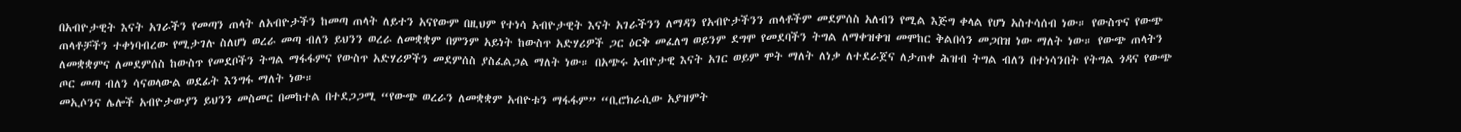በአብዮታዊት እናት አገራችን የመጣን ጠላት ለአብዮታችን ከመጣ ጠላት ለይተን አናየውም በዚህም የተነሳ አብዮታዊት እናት አገራችንን ለማዳን የአብዮታችንን ጠላቶችም መደምሰስ አለብን የሚል እጅግ ቀላል የሆነ አስተሳሰብ ነው። የውስጥና የውጭ ጠላቶቻችን ተቀነባብረው የሚታገሉ ስለሆነ ወረራ መጣ ብለን ይህንን ወረራ ለመቋቋም በምንም አይነት ከውስጥ አድሃሪዎች ጋር ዕርቅ መፈለግ ወይንም ደግሞ የመደባችን ትግል ለማቀዝቀዝ መሞከር ቅልበሳን መጋበዝ ነው ማለት ነው። የውጭ ጠላትን ለመቋቋምና ለመደምሰስ ከውስጥ የመደቦችን ትግል ማፋፋምና የውስጥ አድሃሪዎችን መደምሰስ ያስፈልጋል ማለት ነው። በአጭሩ አብዮታዊ እናት አገር ወይም ሞት ማለት ለነቃ ለተደራጀና ለታጠቀ ሕዝብ ትግል ብለን በተነሳንበት የትግል ጎዳና የውጭ ጦር መጣ ብለን ሳናወላውል ወደፊት እንግፋ ማለት ነው።
መኢሶንና ሌሎች አብዮታውያን ይህንን መስመር በመከተል በተደጋጋሚ “የውጭ ወረራን ለመቋቋም አብዮቱን ማፋፋም” “ቢሮክራሲው አያዝምት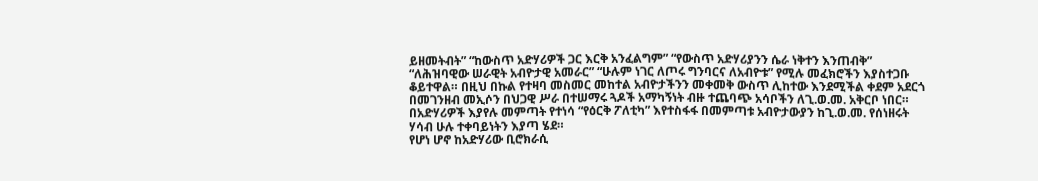ይዘመትብት” “ከውስጥ አድሃሪዎች ጋር እርቅ አንፈልግም” “የውስጥ አድሃሪያንን ሴራ ነቅተን እንጠብቅ” “ለሕዝባዊው ሠራዊት አብዮታዊ አመራር” “ሁሉም ነገር ለጦሩ ግንባርና ለአብዮቱ” የሚሉ መፈክሮችን እያስተጋቡ ቆይተዋል። በዚህ በኩል የተዛባ መስመር መከተል አብዮታችንን መቀመቅ ውስጥ ሊከተው እንደሚችል ቀደም አደርጎ በመገንዘብ መኢሶን በህጋዊ ሥራ በተሠማሩ ጓዶች አማካኝነት ብዙ ተጨባጭ አሳቦችን ለጊ.ወ.መ. አቅርቦ ነበር። በአድሃሪዎች እያየሉ መምጣት የተነሳ “የዕርቅ ፖለቲካ” እየተስፋፋ በመምጣቱ አብዮታውያን ከጊ.ወ.መ. የሰነዘሩት ሃሳብ ሁሉ ተቀባይነትን እያጣ ሄደ።
የሆነ ሆኖ ከአድሃሪው ቢሮክራሲ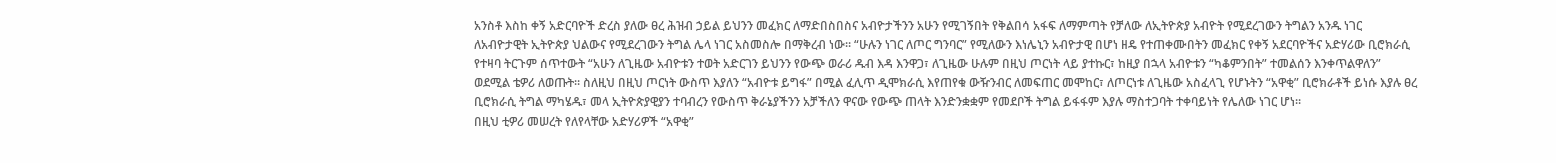አንስቶ እስከ ቀኝ አድርባዮች ድረስ ያለው ፀረ ሕዝብ ኃይል ይህንን መፈክር ለማድበስበስና አብዮታችንን አሁን የሚገኝበት የቅልበሳ አፋፍ ለማምጣት የቻለው ለኢትዮጵያ አብዮት የሚደረገውን ትግልን አንዱ ነገር ለአብዮታዊት ኢትዮጵያ ህልውና የሚደረገውን ትግል ሌላ ነገር አስመስሎ በማቅረብ ነው። “ሁሉን ነገር ለጦር ግንባር” የሚለውን እነሌኒን አብዮታዊ በሆነ ዘዴ የተጠቀሙበትን መፈክር የቀኝ አደርባዮችና አድሃሪው ቢሮክራሲ የተዛባ ትርጉም ሰጥተውት “አሁን ለጊዜው አብዮቱን ተወት አድርገን ይህንን የውጭ ወራሪ ዱብ እዳ እንዋጋ፣ ለጊዜው ሁሉም በዚህ ጦርነት ላይ ያተኩር፣ ከዚያ በኋላ አብዮቱን “ካቆምንበት” ተመልሰን እንቀጥልዋለን” ወደሚል ቴዎሪ ለወጡት። ስለዚህ በዚህ ጦርነት ውስጥ እያለን “አብዮቱ ይግፋ” በሚል ፈሊጥ ዲሞክራሲ እየጠየቁ ውዥንብር ለመፍጠር መሞከር፣ ለጦርነቱ ለጊዜው አስፈላጊ የሆኑትን “አዋቂ” ቢሮክራቶች ይነሱ እያሉ ፀረ ቢሮክራሲ ትግል ማካሄዱ፣ መላ ኢትዮጵያዊያን ተባብረን የውስጥ ቅራኔያችንን አቻችለን ዋናው የውጭ ጠላት እንድንቋቋም የመደቦች ትግል ይፋፋም እያሉ ማስተጋባት ተቀባይነት የሌለው ነገር ሆነ።
በዚህ ቲዎሪ መሠረት የለየላቸው አድሃሪዎች “አዋቂ”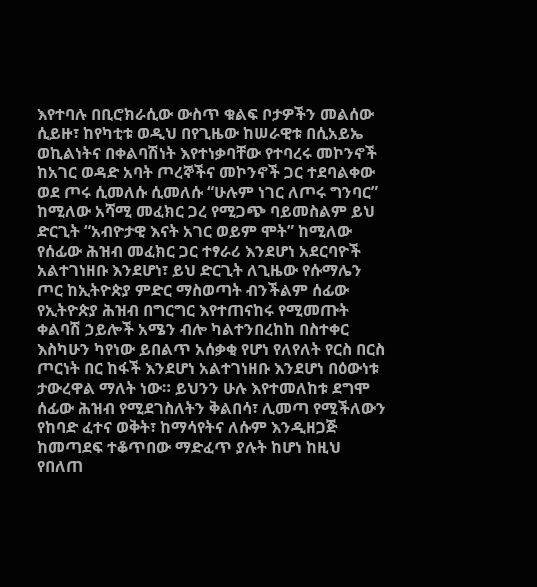እየተባሉ በቢሮክራሲው ውስጥ ቁልፍ ቦታዎችን መልሰው ሲይዙ፣ ከየካቲቱ ወዲህ በየጊዜው ከሠራዊቱ በሲአይኤ ወኪልነትና በቀልባሽነት እየተነቃባቸው የተባረሩ መኮንኖች ከአገር ወዳድ አባት ጦረኞችና መኮንኖች ጋር ተደባልቀው ወደ ጦሩ ሲመለሱ ሲመለሱ “ሁሉም ነገር ለጦሩ ግንባር” ከሚለው አሻሚ መፈክር ጋረ የሚጋጭ ባይመስልም ይህ ድርጊት “አብዮታዊ እናት አገር ወይም ሞት” ከሚለው የሰፊው ሕዝብ መፈክር ጋር ተፃራሪ እንደሆነ አደርባዮች አልተገነዘቡ እንደሆነ፣ ይህ ድርጊት ለጊዜው የሱማሌን ጦር ከኢትዮጵያ ምድር ማስወጣት ብንችልም ሰፊው የኢትዮጵያ ሕዝብ በግርግር እየተጠናከሩ የሚመጡት ቀልባሽ ኃይሎች አሜን ብሎ ካልተንበረከከ በስተቀር እስካሁን ካየነው ይበልጥ አሰቃቂ የሆነ የለየለት የርስ በርስ ጦርነት በር ከፋች እንደሆነ አልተገነዘቡ እንደሆነ በዕውነቱ ታውረዋል ማለት ነው። ይህንን ሁሉ እየተመለከቱ ደግሞ ሰፊው ሕዝብ የሚደገስለትን ቅልበሳ፣ ሊመጣ የሚችለውን የከባድ ፈተና ወቅት፣ ከማሳየትና ለሱም እንዲዘጋጅ ከመጣደፍ ተቆጥበው ማድፈጥ ያሉት ከሆነ ከዚህ የበለጠ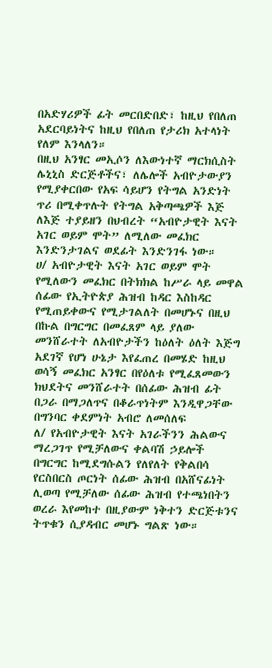በአድሃሪዎች ፊት መርበድበድ፣ ከዚህ የበለጠ አደርባይነትና ከዚህ የበለጠ የታሪክ አተላነት የለም እንላለን።
በዚህ አንፃር መኢሶን ለእውነተኛ ማርክሲስት ሌኒኒስ ድርጅቶችና፣ ለሌሎች አብዮታውያን የሚያቀርበው የአፍ ሳይሆን የትግል አንድነት ጥሪ በሚቀጥሉት የትግል አቅጣጫዎች እጅ ለእጅ ተያይዘን በህብረት “አብዮታዊት እናት አገር ወይም ሞት” ለሚለው መፈክር እንድንታገልና ወደፊት እንድንገፋ ነው።
ሀ/ አብዮታዊት እናት አገር ወይም ሞት የሚለውን መፈክር በትክክል ከሥራ ላይ መዋል ሰፊው የኢትዮጵያ ሕዝብ ከዳር እስከዳር የሚጠይቀውና የሚታገልለት በመሆኑና በዚህ በኩል በግርግር በመፈጸም ላይ ያለው መንሸራተት ለአብዮታችን ከዕለት ዕለት እጅግ አደገኛ የሆነ ሁኔታ እየፈጠረ በመሄድ ከዚህ ወሳኝ መፈክር አንፃር በየዕለቱ የሚፈጸመውን ክህደትና መንሸራተት በሰፊው ሕዝብ ፊት በጋራ በማጋለጥና በቆራጥነትም እንዲዋጋቸው በግንባር ቀደምነት አብሮ ለመሰለፍ
ለ/ የአብዮታዊት እናት አገራችንን ሕልውና ማረጋገጥ የሚቻለውና ቀልባሽ ኃይሎች በግርግር ከሚደግሱልን የለየለት የቅልበሳ የርስበርስ ጦርነት ሰፊው ሕዝብ በአሸናፊነት ሊወጣ የሚቻለው ሰፊው ሕዝብ የተጫነበትን ወረራ እየመከተ በዚያውም ነቅተን ድርጅቱንና ትጥቁን ሲያዳብር መሆኑ ግልጽ ነው።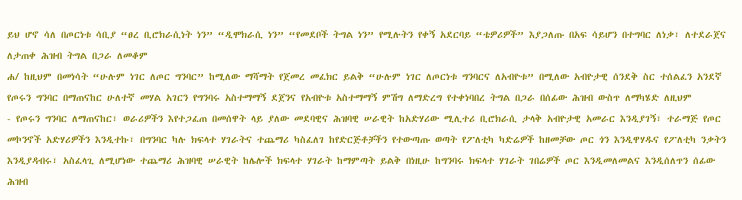ይህ ሆኖ ሳለ በጦርነቱ ሳቢያ “ፀረ ቢሮክራሲነት ነን” “ዲሞክራሲ ነን” “የመደቦች ትግል ነን” የሚሉትን የቀኝ አደርባይ “ቴዎሪዎች” እያጋለጡ በአፍ ሳይሆን በተግባር ለነቃ፣ ለተደራጀና ለታጠቀ ሕዝብ ትግል በጋራ ለመቆም
ሐ/ ከዚህም በመነሳት “ሁሉም ነገር ለጦር ግንባር” ከሚለው ማሻማት የጀመረ መፈክር ይልቅ “ሁሉም ነገር ለጦርነቱ ግንባርና ለአብዮቱ” በሚለው አብዮታዊ ሰንደቅ ስር ተሰልፈን አንደኛ የጦሩን ግንባር በማጠናከር ሁለተኛ መሃል አገርን የግንባሩ አስተማማኝ ደጀንና የአብዮቱ አስተማማኝ ምሽግ ለማድረግ የተቀነባበረ ትግል በጋራ በሰፊው ሕዝብ ውስጥ ለማካሄድ ለዚህም
- የጦሩን ግንባር ለማጠናከር፣ ወራሪዎችን እየተጋፈጠ በመሰዋት ላይ ያለው መደባዊና ሕዝባዊ ሠራዊት ከአድሃሪው ሚሊተሪ ቢሮክራሲ ታላቅ አብዮታዊ አመራር እንዲያገኝ፣ ተራማጅ የጦር መኮንኖች አድሃሪዎችን እንዲተኩ፣ በግንባር ካሉ ክፍላተ ሃገራትና ተጨማሪ ካስፈለገ ከየድርጅቶቻችን የተውጣጡ ወጣት የፖለቲካ ካድሬዎች ከዘመቻው ጦር ጎን እንዲዋሃዱና የፖለቲካ ንቃትን እንዲያዳብሩ፣ አስፈላጊ ለሚሆነው ተጨማሪ ሕዝባዊ ሠራዊት ከሌሎች ክፍላተ ሃገራት ከማምጣት ይልቅ በነዚሁ ከግንባሩ ክፍላተ ሃገራት ገበሬዎች ጦር እንዲመለመልና እንዲሰለጥን ሰፊው ሕዝብ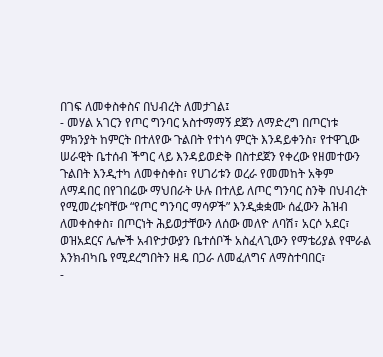በገፍ ለመቀስቀስና በህብረት ለመታገል፤
- መሃል አገርን የጦር ግንባር አስተማማኝ ደጀን ለማድረግ በጦርነቱ ምክንያት ከምርት በተለየው ጉልበት የተነሳ ምርት እንዳይቀንስ፣ የተዋጊው ሠራዊት ቤተሰብ ችግር ላይ እንዳይወድቅ በስተደጀን የቀረው የዘመተውን ጉልበት እንዲተካ ለመቀስቀስ፣ የሀገሪቱን ወረራ የመመከት አቅም ለማዳበር በየገበሬው ማህበራት ሁሉ በተለይ ለጦር ግንባር ስንቅ በህብረት የሚመረቱባቸው “የጦር ግንባር ማሳዎች” እንዲቋቋሙ ሰፈውን ሕዝብ ለመቀስቀስ፣ በጦርነት ሕይወታቸውን ለሰው መለዮ ለባሽ፣ አርሶ አደር፣ ወዝአደርና ሌሎች አብዮታውያን ቤተሰቦች አስፈላጊውን የማቴሪያል የሞራል እንክብካቤ የሚደረግበትን ዘዴ በጋራ ለመፈለግና ለማስተባበር፣
-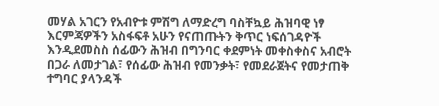መሃል አገርን የአብዮቱ ምሽግ ለማድረግ ባስቸኳይ ሕዝባዊ ነፃ እርምጃዎችን አስፋፍቶ አሁን የናጠጡትን ቅጥር ነፍሰገዳዮች እንዲደመስስ ሰፊውን ሕዝብ በግንባር ቀደምነት መቀስቀስና አብሮት በጋራ ለመታገል፣ የሰፊው ሕዝብ የመንቃት፣ የመደራጀትና የመታጠቅ ተግባር ያላንዳች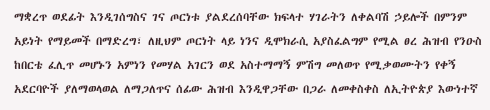ማቋረጥ ወደፊት እንዲገሰግስና ገና ጦርነቱ ያልደረሰባቸው ክፍላተ ሃገራትን ለቀልባሽ ኃይሎች በምንም አይነት የማይመች በማድረግ፣ ለዚህም ጦርነት ላይ ነንና ዲሞክራሲ አያስፈልግም የሚል ፀረ ሕዝብ የንዑስ ከበርቴ ፈሊጥ መሆኑን አምነን የመሃል አገርን ወደ አስተማማኝ ምሽግ መለወጥ የሚቃወሙትን የቀኝ አደርባዮች ያለማወላወል ለማጋለጥና ሰፊው ሕዝብ እንዲዋጋቸው በጋራ ለመቀስቀስ ለኢትዮጵያ እውነተኛ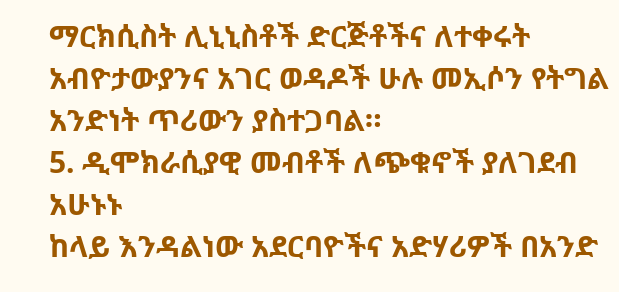ማርክሲስት ሊኒኒስቶች ድርጅቶችና ለተቀሩት አብዮታውያንና አገር ወዳዶች ሁሉ መኢሶን የትግል አንድነት ጥሪውን ያስተጋባል።
5. ዲሞክራሲያዊ መብቶች ለጭቁኖች ያለገደብ አሁኑኑ
ከላይ እንዳልነው አደርባዮችና አድሃሪዎች በአንድ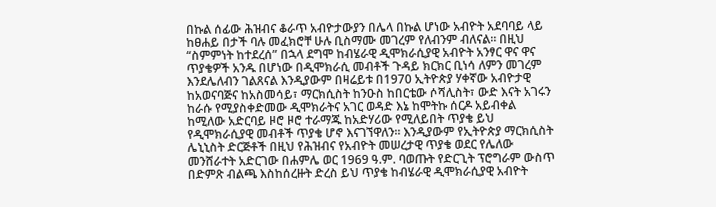በኩል ሰፊው ሕዝብና ቆራጥ አብዮታውያን በሌላ በኩል ሆነው አብዮት አደባባይ ላይ ከፀሐይ በታች ባሉ መፈክሮቸ ሁሉ ቢስማሙ መገረም የለብንም ብለናል። በዚህ “ስምምነት ከተደረሰ” በኋላ ደግሞ ከብሄራዊ ዲሞክራሲያዊ አብዮት አንፃር ዋና ዋና ጥያቄዎች አንዱ በሆነው በዲሞክራሲ መብቶች ጉዳይ ክርክር ቢነሳ ለምን መገረም እንደሌለብን ገልጸናል እንዲያውም በዛሬይቱ በ1970 ኢትዮጵያ ሃቀኛው አብዮታዊ ከአወናባጅና ከአስመሳይ፣ ማርክሲስት ከንዑስ ከበርቴው ሶሻሊስት፣ ውድ እናት አገሩን ከራሱ የሚያስቀድመው ዲሞክራትና አገር ወዳድ እኔ ከሞትኩ ሰርዶ አይብቀል ከሚለው አድርባይ ዞሮ ዞሮ ተራማጁ ከአድሃሪው የሚለይበት ጥያቄ ይህ የዲሞክራሲያዊ መብቶች ጥያቄ ሆኖ እናገኘዋለን። እንዲያውም የኢትዮጵያ ማርክሲስት ሌኒኒስት ድርጅቶች በዚህ የሕዝብና የአብዮት መሠረታዊ ጥያቄ ወደር የሌለው መንሸራተት አድርገው በሐምሌ ወር 1969 ዓ.ም. ባወጡት የድርጊት ፕሮግራም ውስጥ በድምጽ ብልጫ እስከሰረዙት ድረስ ይህ ጥያቄ ከብሄራዊ ዲሞክራሲያዊ አብዮት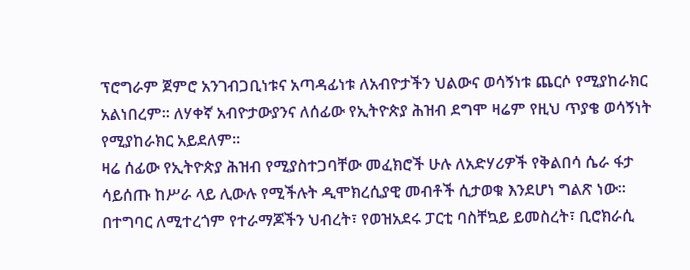ፕሮግራም ጀምሮ አንገብጋቢነቱና አጣዳፊነቱ ለአብዮታችን ህልውና ወሳኝነቱ ጨርሶ የሚያከራክር አልነበረም። ለሃቀኛ አብዮታውያንና ለሰፊው የኢትዮጵያ ሕዝብ ደግሞ ዛሬም የዚህ ጥያቄ ወሳኝነት የሚያከራክር አይደለም።
ዛሬ ሰፊው የኢትዮጵያ ሕዝብ የሚያስተጋባቸው መፈክሮች ሁሉ ለአድሃሪዎች የቅልበሳ ሴራ ፋታ ሳይሰጡ ከሥራ ላይ ሊውሉ የሚችሉት ዲሞክረሲያዊ መብቶች ሲታወቁ እንደሆነ ግልጽ ነው። በተግባር ለሚተረጎም የተራማጆችን ህብረት፣ የወዝአደሩ ፓርቲ ባስቸኳይ ይመስረት፣ ቢሮክራሲ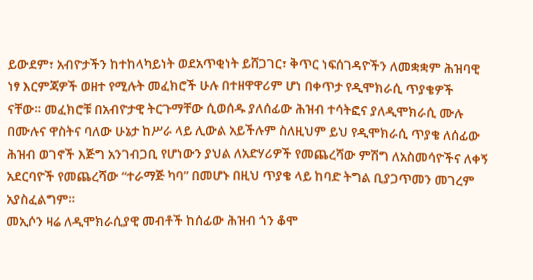ይውደም፣ አብዮታችን ከተከላካይነት ወደአጥቂነት ይሸጋገር፣ ቅጥር ነፍሰገዳዮችን ለመቋቋም ሕዝባዊ ነፃ እርምጃዎች ወዘተ የሚሉት መፈክሮች ሁሉ በተዘዋዋሪም ሆነ በቀጥታ የዲሞክራሲ ጥያቄዎች ናቸው። መፈክሮቹ በአብዮታዊ ትርጉማቸው ሲወሰዱ ያለሰፊው ሕዝብ ተሳትፎና ያለዲሞክራሲ ሙሉ በሙሉና ዋስትና ባለው ሁኔታ ከሥራ ላይ ሊውል አይችሉም ስለዚህም ይህ የዲሞክራሲ ጥያቄ ለሰፊው ሕዝብ ወገኖች እጅግ አንገብጋቢ የሆነውን ያህል ለአድሃሪዎች የመጨረሻው ምሽግ ለአስመሳዮችና ለቀኝ አደርባዮች የመጨረሻው “ተራማጅ ካባ” በመሆኑ በዚህ ጥያቄ ላይ ከባድ ትግል ቢያጋጥመን መገረም አያስፈልግም።
መኢሶን ዛሬ ለዲሞክራሲያዊ መብቶች ከሰፊው ሕዝብ ጎን ቆሞ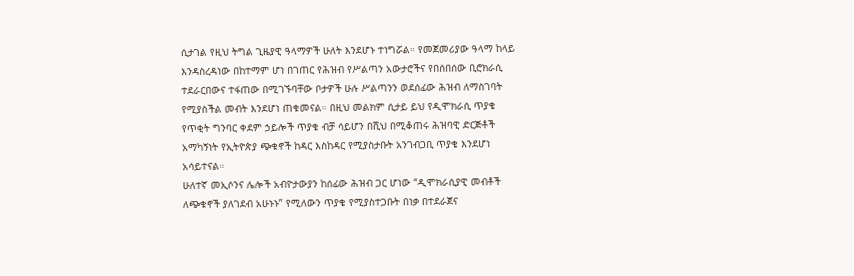ሲታገል የዚህ ትግል ጊዜያዊ ዓላማዎች ሁለት እንደሆኑ ተነግሯል። የመጀመሪያው ዓላማ ከላይ እንዳስረዳነው በከተማም ሆነ በገጠር የሕዝብ የሥልጣን አውታሮችና የበሰበሰው ቢሮክራሲ ተደራርበውና ተፋጠው በሚገኙባቸው ቦታዎች ሁሉ ሥልጣንን ወደሰፊው ሕዝብ ለማስገባት የሚያስችል መብት እንደሆነ ጠቁመናል። በዚህ መልክም ሲታይ ይህ የዲሞክራሲ ጥያቄ የጥቂት ግንባር ቀደም ኃይሎች ጥያቄ ብቻ ሳይሆን በሺህ በሚቆጠሩ ሕዝባዊ ድርጅቶች አማካኝነት የኢትዮጵያ ጭቁኖች ከዳር እስከዳር የሚያስታቡት አንገብጋቢ ጥያቄ እንደሆነ አሳይተናል።
ሁለተኛ መኢሶንና ሌሎች አብዮታውያን ከሰፊው ሕዝብ ጋር ሆነው “ዲሞክራሲያዊ መብቶች ለጭቁኖች ያለገደብ አሁኑኑ” የሚለውን ጥያቄ የሚያስተጋቡት በነቃ በተደራጀና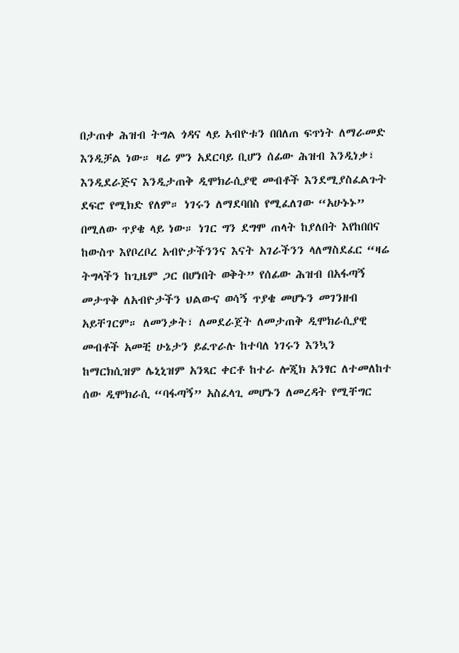በታጠቀ ሕዝብ ትግል ጎዳና ላይ አብዮቱን በበለጠ ፍጥነት ለማራመድ እንዲቻል ነው። ዛሬ ምን አደርባይ ቢሆን ሰፊው ሕዝብ እንዲነቃ፣ እንዲደራጅና እንዲታጠቅ ዲሞክራሲያዊ መብቶች እንደሚያስፈልጉት ደፍሮ የሚክድ የለም። ነገሩን ለማደባበስ የሚፈለገው “አሁኑኑ” በሚለው ጥያቄ ላይ ነው። ነገር ግን ደግሞ ጠላት ከያለበት እየከበበና ከውስጥ እየቦረቦረ አብዮታችንንና እናት አገራችንን ላለማስደፈር “ዛሬ ትግላችን ከጊዜም ጋር በሆነበት ወቅት” የሰፊው ሕዝብ በአፋጣኝ መታጥቅ ለአብዮታችን ህልውና ወሳኝ ጥያቄ መሆኑን መገንዘብ አይቸገርም። ለመንቃት፣ ለመደራጀት ለመታጠቅ ዲሞክራሲያዊ መብቶች አመቺ ሁኔታን ይፈጥራሉ ከተባለ ነገሩን እንኳን ከማርክሲዝም ሌኒኒዝም አንጻር ቀርቶ ከተራ ሎጂክ አንፃር ለተመለከተ ሰው ዲሞክራሲ “ባፋጣኝ” አስፈላጊ መሆኑን ለመረዳት የሚቸግር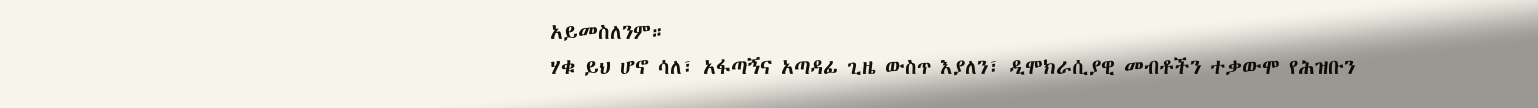አይመስለንም።
ሃቁ ይህ ሆኖ ሳለ፣ አፋጣኝና አጣዳፊ ጊዜ ውስጥ እያለን፣ ዲሞክራሲያዊ መብቶችን ተቃውሞ የሕዝቡን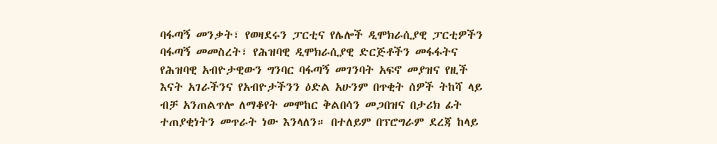ባፋጣኝ መንቃት፣ የወዛደሩን ፓርቲና የሌሎች ዲሞክራሲያዊ ፓርቲዎችን ባፋጣኝ መመስረት፣ የሕዝባዊ ዲሞክራሲያዊ ድርጅቶችን መፋፋትና የሕዝባዊ አብዮታዊውን ግንባር ባፋጣኝ መገንባት አፍኖ መያዝና የዚች እናት አገራችንና የአብዮታችንን ዕድል አሁንም በጥቂት ሰዎች ትከሻ ላይ ብቻ አንጠልጥሎ ለማቆየት መሞከር ቅልበሳን መጋበዝና በታሪክ ፊት ተጠያቂነትን መጥራት ነው እንላለን። በተለይም በፕሮግራም ደረጃ ከላይ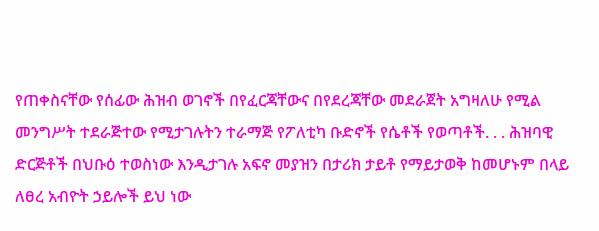የጠቀስናቸው የሰፊው ሕዝብ ወገኖች በየፈርጃቸውና በየደረጃቸው መደራጀት አግዛለሁ የሚል መንግሥት ተደራጅተው የሚታገሉትን ተራማጅ የፖለቲካ ቡድኖች የሴቶች የወጣቶች. . . ሕዝባዊ ድርጅቶች በህቡዕ ተወስነው እንዲታገሉ አፍኖ መያዝን በታሪክ ታይቶ የማይታወቅ ከመሆኑም በላይ ለፀረ አብዮት ኃይሎች ይህ ነው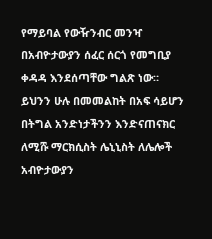የማይባል የውዥንብር መንዣ በአብዮታውያን ሰፈር ሰርጎ የመግቢያ ቀዳዳ እንደሰጣቸው ግልጽ ነው።
ይህንን ሁሉ በመመልከት በአፍ ሳይሆን በትግል አንድነታችንን እንድናጠናክር ለሚሹ ማርክሲስት ሌኒኒስት ለሌሎች አብዮታውያን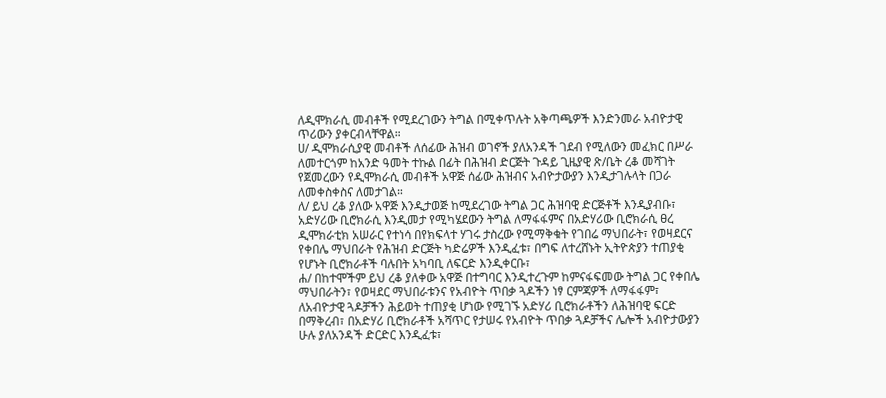ለዲሞክራሲ መብቶች የሚደረገውን ትግል በሚቀጥሉት አቅጣጫዎች እንድንመራ አብዮታዊ ጥሪውን ያቀርብላቸዋል።
ሀ/ ዲሞክራሲያዊ መብቶች ለሰፊው ሕዝብ ወገኖች ያለአንዳች ገደብ የሚለውን መፈክር በሥራ ለመተርጎም ከአንድ ዓመት ተኩል በፊት በሕዝብ ድርጅት ጉዳይ ጊዜያዊ ጽ/ቤት ረቆ መሻገት የጀመረውን የዲሞክራሲ መብቶች አዋጅ ሰፊው ሕዝብና አብዮታውያን እንዲታገሉላት በጋራ ለመቀስቀስና ለመታገል።
ለ/ ይህ ረቆ ያለው አዋጅ እንዲታወጅ ከሚደረገው ትግል ጋር ሕዝባዊ ድርጅቶች እንዲያብቡ፣ አድሃሪው ቢሮክራሲ እንዲመታ የሚካሄደውን ትግል ለማፋፋምና በአድሃሪው ቢሮክራሲ ፀረ ዲሞክራቲክ አሠራር የተነሳ በየክፍላተ ሃገሩ ታስረው የሚማቅቁት የገበሬ ማህበራት፣ የወዛደርና የቀበሌ ማህበራት የሕዝብ ድርጅት ካድሬዎች እንዲፈቱ፣ በግፍ ለተረሸኑት ኢትዮጵያን ተጠያቂ የሆኑት ቢሮክራቶች ባሉበት አካባቢ ለፍርድ እንዲቀርቡ፣
ሐ/ በከተሞችም ይህ ረቆ ያለቀው አዋጅ በተግባር እንዲተረጉም ከምናፋፍመው ትግል ጋር የቀበሌ ማህበራትን፣ የወዛደር ማህበራቱንና የአብዮት ጥበቃ ጓዶችን ነፃ ርምጃዎች ለማፋፋም፣ ለአብዮታዊ ጓዶቻችን ሕይወት ተጠያቂ ሆነው የሚገኙ አድሃሪ ቢሮክራቶችን ለሕዝባዊ ፍርድ በማቅረብ፣ በአድሃሪ ቢሮክራቶች አሻጥር የታሠሩ የአብዮት ጥበቃ ጓዶቻችና ሌሎች አብዮታውያን ሁሉ ያለአንዳች ድርድር እንዲፈቱ፣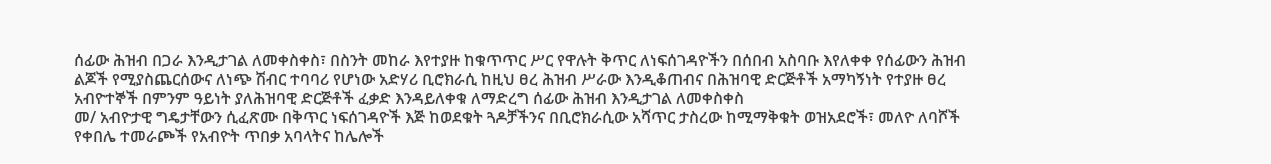ሰፊው ሕዝብ በጋራ እንዲታገል ለመቀስቀስ፣ በስንት መከራ እየተያዙ ከቁጥጥር ሥር የዋሉት ቅጥር ለነፍሰገዳዮችን በሰበብ አስባቡ እየለቀቀ የሰፊውን ሕዝብ ልጆች የሚያስጨርሰውና ለነጭ ሽብር ተባባሪ የሆነው አድሃሪ ቢሮክራሲ ከዚህ ፀረ ሕዝብ ሥራው እንዲቆጠብና በሕዝባዊ ድርጅቶች አማካኝነት የተያዙ ፀረ አብዮተኞች በምንም ዓይነት ያለሕዝባዊ ድርጅቶች ፈቃድ እንዳይለቀቁ ለማድረግ ሰፊው ሕዝብ እንዲታገል ለመቀስቀስ
መ/ አብዮታዊ ግዴታቸውን ሲፈጽሙ በቅጥር ነፍሰገዳዮች እጅ ከወደቁት ጓዶቻችንና በቢሮክራሲው አሻጥር ታስረው ከሚማቅቁት ወዝአደሮች፣ መለዮ ለባሾች የቀበሌ ተመራጮች የአብዮት ጥበቃ አባላትና ከሌሎች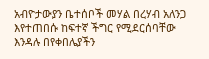አብዮታውያን ቤተሰቦች መሃል በረሃብ አለንጋ እየተጠበሱ ከፍተኛ ችግር የሚደርሰባቸው እንዳሉ በየቀበሌያችን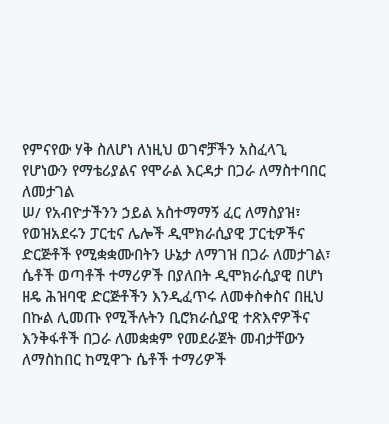የምናየው ሃቅ ስለሆነ ለነዚህ ወገኖቻችን አስፈላጊ የሆነውን የማቴሪያልና የሞራል እርዳታ በጋራ ለማስተባበር ለመታገል
ሠ/ የአብዮታችንን ኃይል አስተማማኝ ፈር ለማስያዝ፣ የወዝአደሩን ፓርቲና ሌሎች ዲሞክራሲያዊ ፓርቲዎችና ድርጅቶች የሚቋቋሙበትን ሁኔታ ለማገዝ በጋራ ለመታገል፣ ሴቶች ወጣቶች ተማሪዎች በያለበት ዲሞክራሲያዊ በሆነ ዘዴ ሕዝባዊ ድርጅቶችን እንዲፈጥሩ ለመቀስቀስና በዚህ በኩል ሊመጡ የሚችሉትን ቢሮክራሲያዊ ተጽእኖዎችና እንቅፋቶች በጋራ ለመቋቋም የመደራጀት መብታቸውን ለማስከበር ከሚዋጉ ሴቶች ተማሪዎች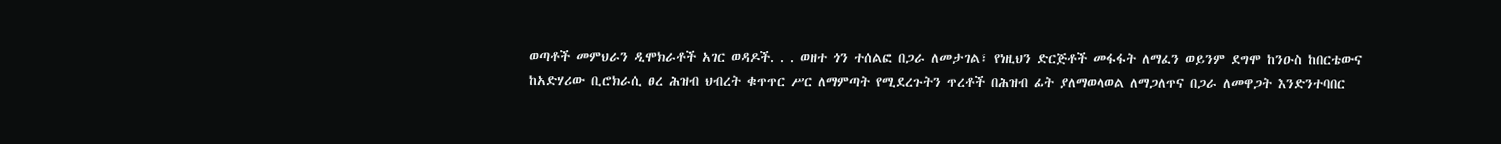ወጣቶች መምህራን ዲሞክራቶች አገር ወዳዶች. . . ወዘተ ጎን ተሰልፎ በጋራ ለመታገል፣ የነዚህን ድርጅቶች መፋፋት ለማፈን ወይንም ደግሞ ከንዑስ ከበርቴውና ከአድሃሪው ቢሮክራሲ ፀረ ሕዝብ ህብረት ቁጥጥር ሥር ለማምጣት የሚደረጉትን ጥረቶች በሕዝብ ፊት ያለማወላወል ለማጋለጥና በጋራ ለመዋጋት እንድንተባበር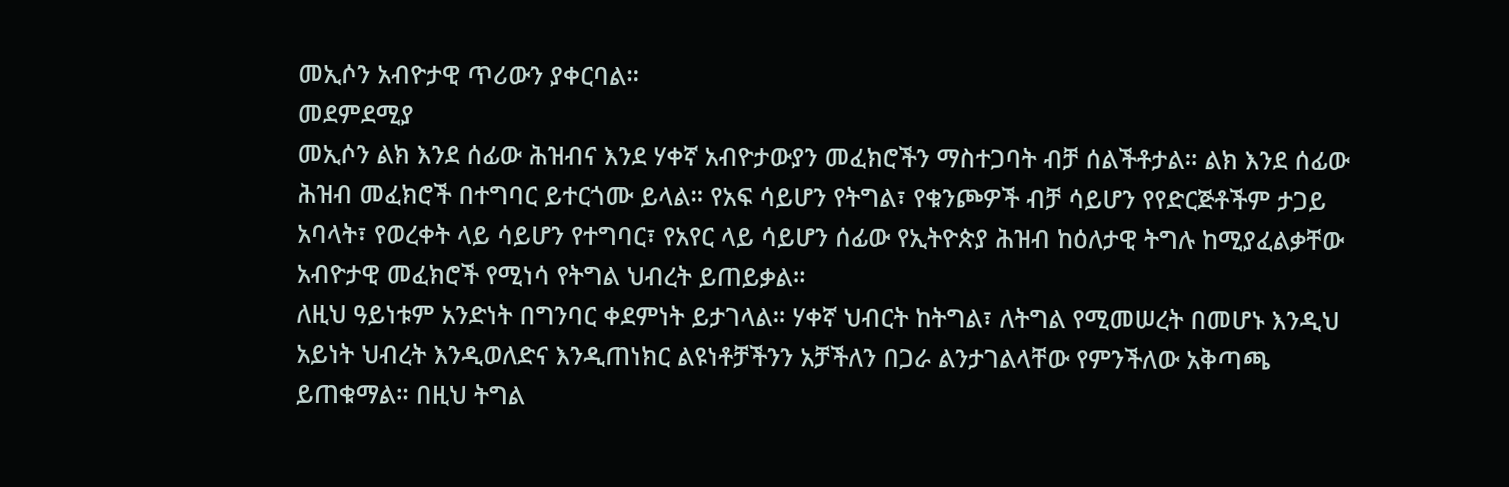መኢሶን አብዮታዊ ጥሪውን ያቀርባል።
መደምደሚያ
መኢሶን ልክ እንደ ሰፊው ሕዝብና እንደ ሃቀኛ አብዮታውያን መፈክሮችን ማስተጋባት ብቻ ሰልችቶታል። ልክ እንደ ሰፊው ሕዝብ መፈክሮች በተግባር ይተርጎሙ ይላል። የአፍ ሳይሆን የትግል፣ የቁንጮዎች ብቻ ሳይሆን የየድርጅቶችም ታጋይ አባላት፣ የወረቀት ላይ ሳይሆን የተግባር፣ የአየር ላይ ሳይሆን ሰፊው የኢትዮጵያ ሕዝብ ከዕለታዊ ትግሉ ከሚያፈልቃቸው አብዮታዊ መፈክሮች የሚነሳ የትግል ህብረት ይጠይቃል።
ለዚህ ዓይነቱም አንድነት በግንባር ቀደምነት ይታገላል። ሃቀኛ ህብርት ከትግል፣ ለትግል የሚመሠረት በመሆኑ እንዲህ አይነት ህብረት እንዲወለድና እንዲጠነክር ልዩነቶቻችንን አቻችለን በጋራ ልንታገልላቸው የምንችለው አቅጣጫ ይጠቁማል። በዚህ ትግል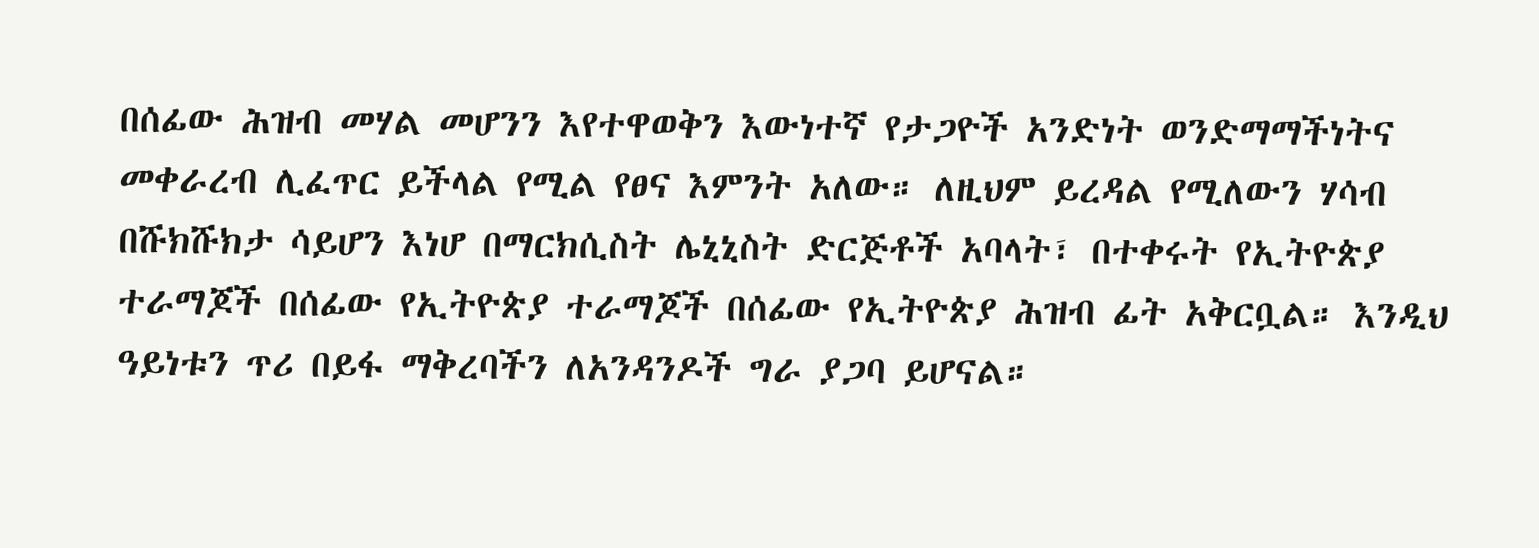በሰፊው ሕዝብ መሃል መሆንን እየተዋወቅን እውነተኛ የታጋዮች አንድነት ወንድማማችነትና መቀራረብ ሊፈጥር ይችላል የሚል የፀና እምንት አለው። ለዚህም ይረዳል የሚለውን ሃሳብ በሹክሹክታ ሳይሆን እነሆ በማርክሲስት ሌኒኒስት ድርጅቶች አባላት፣ በተቀሩት የኢትዮጵያ ተራማጆች በሰፊው የኢትዮጵያ ተራማጆች በሰፊው የኢትዮጵያ ሕዝብ ፊት አቅርቧል። እንዲህ ዓይነቱን ጥሪ በይፋ ማቅረባችን ለአንዳንዶች ግራ ያጋባ ይሆናል።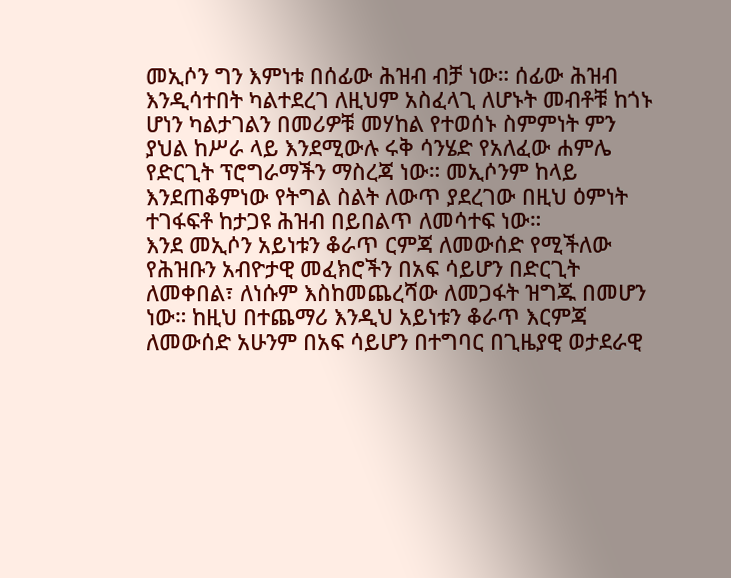መኢሶን ግን እምነቱ በሰፊው ሕዝብ ብቻ ነው። ሰፊው ሕዝብ እንዲሳተበት ካልተደረገ ለዚህም አስፈላጊ ለሆኑት መብቶቹ ከጎኑ ሆነን ካልታገልን በመሪዎቹ መሃከል የተወሰኑ ስምምነት ምን ያህል ከሥራ ላይ እንደሚውሉ ሩቅ ሳንሄድ የአለፈው ሐምሌ የድርጊት ፕሮግራማችን ማስረጃ ነው። መኢሶንም ከላይ እንደጠቆምነው የትግል ስልት ለውጥ ያደረገው በዚህ ዕምነት ተገፋፍቶ ከታጋዩ ሕዝብ በይበልጥ ለመሳተፍ ነው።
እንደ መኢሶን አይነቱን ቆራጥ ርምጃ ለመውሰድ የሚችለው የሕዝቡን አብዮታዊ መፈክሮችን በአፍ ሳይሆን በድርጊት ለመቀበል፣ ለነሱም እስከመጨረሻው ለመጋፋት ዝግጁ በመሆን ነው። ከዚህ በተጨማሪ እንዲህ አይነቱን ቆራጥ እርምጃ ለመውሰድ አሁንም በአፍ ሳይሆን በተግባር በጊዜያዊ ወታደራዊ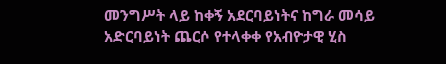መንግሥት ላይ ከቀኝ አደርባይነትና ከግራ መሳይ አድርባይነት ጨርሶ የተላቀቀ የአብዮታዊ ሂስ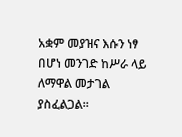አቋም መያዝና እሱን ነፃ በሆነ መንገድ ከሥራ ላይ ለማዋል መታገል ያስፈልጋል።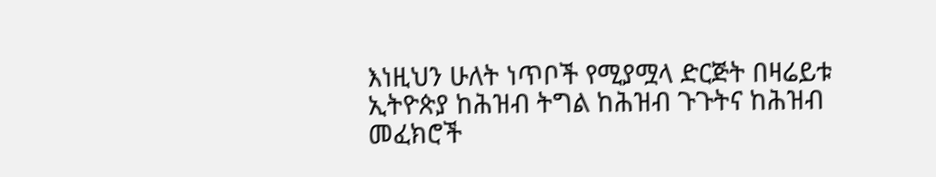እነዚህን ሁለት ነጥቦች የሚያሟላ ድርጅት በዛሬይቱ ኢትዮጵያ ከሕዝብ ትግል ከሕዝብ ጉጉትና ከሕዝብ መፈክሮች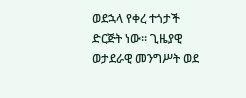ወደኋላ የቀረ ተጎታች ድርጅት ነው። ጊዜያዊ ወታደራዊ መንግሥት ወደ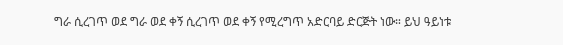ግራ ሲረገጥ ወደ ግራ ወደ ቀኝ ሲረገጥ ወደ ቀኝ የሚረግጥ አድርባይ ድርጅት ነው። ይህ ዓይነቱ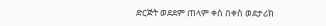ድርጅት ወደደም ጠላም ቀስ በቀስ ወደታሪክ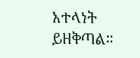አተላነት ይዘቅጣል።